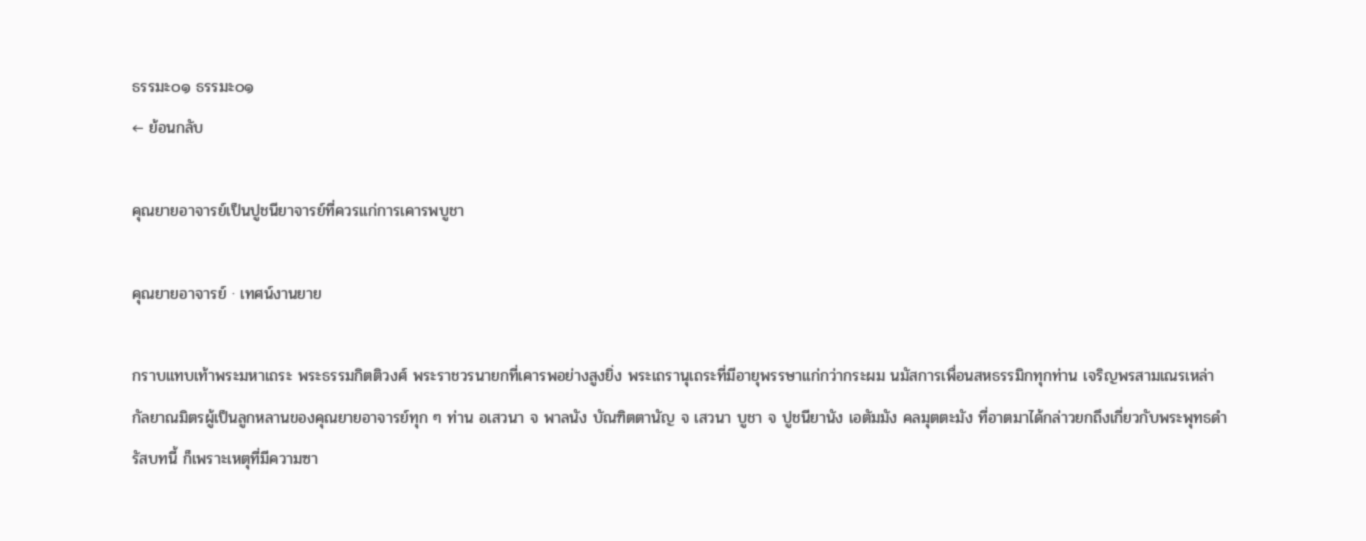ธรรมะ๐๑ ธรรมะ๐๑
← ย้อนกลับ

คุณยายอาจารย์เป็นปูชนียาจารย์ที่ควรแก่การเคารพบูชา

คุณยายอาจารย์ · เทศน์งานยาย

กราบแทบเท้าพระมหาเถระ พระธรรมกิตติวงศ์ พระราชวรนายกที่เคารพอย่างสูงยิ่ง พระเถรานุเถระที่มีอายุพรรษาแก่กว่ากระผม นมัสการเพื่อนสหธรรมิกทุกท่าน เจริญพรสามเณรเหล่ากัลยาณมิตรผู้เป็นลูกหลานของคุณยายอาจารย์ทุก ๆ ท่าน อเสวนา จ พาลนัง บัณฑิตตานัญ จ เสวนา บูชา จ ปูชนียานัง เอตัมมัง คลมุตตะมัง ที่อาตมาได้กล่าวยกถึงเกี่ยวกับพระพุทธดำรัสบทนี้ ก็เพราะเหตุที่มีความซา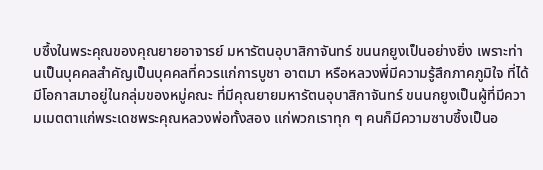บซึ้งในพระคุณของคุณยายอาจารย์ มหารัตนอุบาสิกาจันทร์ ขนนกยูงเป็นอย่างยิ่ง เพราะท่านเป็นบุคคลสำคัญเป็นบุคคลที่ควรแก่การบูชา อาตมา หรือหลวงพี่มีความรู้สึกภาคภูมิใจ ที่ได้มีโอกาสมาอยู่ในกลุ่มของหมู่คณะ ที่มีคุณยายมหารัตนอุบาสิกาจันทร์ ขนนกยูงเป็นผู้ที่มีความเมตตาแก่พระเดชพระคุณหลวงพ่อทั้งสอง แก่พวกเราทุก ๆ คนก็มีความซาบซึ้งเป็นอ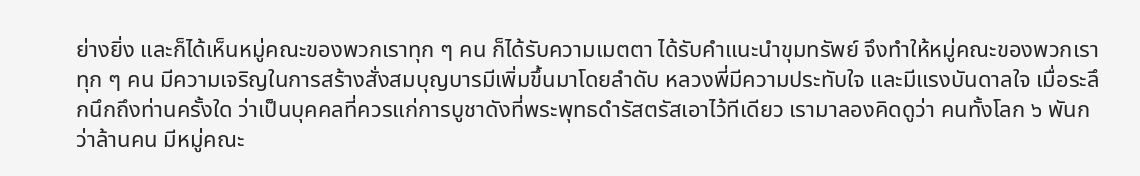ย่างยิ่ง และก็ได้เห็นหมู่คณะของพวกเราทุก ๆ คน ก็ได้รับความเมตตา ได้รับคำแนะนำขุมทรัพย์ จึงทำให้หมู่คณะของพวกเราทุก ๆ คน มีความเจริญในการสร้างสั่งสมบุญบารมีเพิ่มขึ้นมาโดยลำดับ หลวงพี่มีความประทับใจ และมีแรงบันดาลใจ เมื่อระลึกนึกถึงท่านครั้งใด ว่าเป็นบุคคลที่ควรแก่การบูชาดังที่พระพุทธดำรัสตรัสเอาไว้ทีเดียว เรามาลองคิดดูว่า คนทั้งโลก ๖ พันกว่าล้านคน มีหมู่คณะ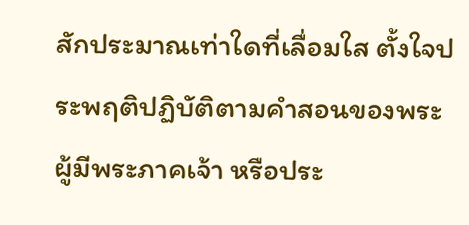สักประมาณเท่าใดที่เลื่อมใส ตั้งใจประพฤติปฏิบัติตามคำสอนของพระผู้มีพระภาคเจ้า หรือประ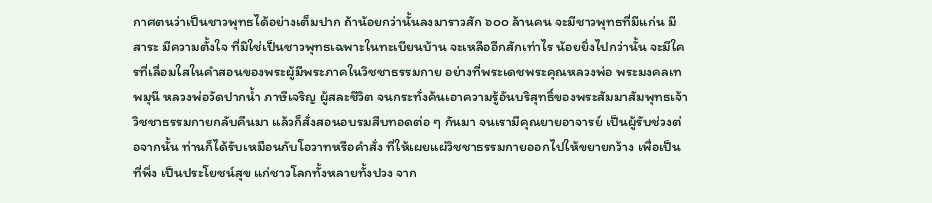กาศตนว่าเป็นชาวพุทธได้อย่างเต็มปาก ถ้าน้อยกว่านั้นลงมาราวสัก ๖๐๐ ล้านคน จะมีชาวพุทธที่มีแก่น มีสาระ มีความตั้งใจ ที่มิใช่เป็นชาวพุทธเฉพาะในทะเบียนบ้าน จะเหลืออีกสักเท่าไร น้อยยิ่งไปกว่านั้น จะมีใครที่เลื่อมใสในคำสอนของพระผู้มีพระภาคในวิชชาธรรมกาย อย่างที่พระเดชพระคุณหลวงพ่อ พระมงคลเทพมุนี หลวงพ่อวัดปากน้ำ ภาษีเจริญ ผู้สละชีวิต จนกระทั่งค้นเอาความรู้อันบริสุทธิ์ของพระสัมมาสัมพุทธเจ้า วิชชาธรรมกายกลับคืนมา แล้วก็สั่งสอนอบรมสืบทอดต่อ ๆ กันมา จนเรามีคุณยายอาจารย์ เป็นผู้รับช่วงต่อจากนั้น ท่านก็ได้รับเหมือนกับโอวาทหรือคำสั่ง ที่ให้เผยแผ่วิชชาธรรมกายออกไปให้ขยายกว้าง เพื่อเป็นที่พึ่ง เป็นประโยชน์สุข แก่ชาวโลกทั้งหลายทั้งปวง จาก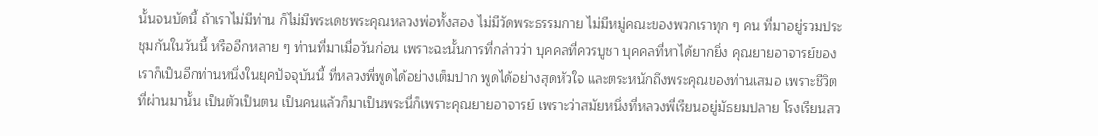นั้นจนบัดนี้ ถ้าเราไม่มีท่าน ก็ไม่มีพระเดชพระคุณหลวงพ่อทั้งสอง ไม่มีวัดพระธรรมกาย ไม่มีหมู่คณะของพวกเราทุก ๆ คน ที่มาอยู่รวมประชุมกันในวันนี้ หรืออีกหลาย ๆ ท่านที่มาเมื่อวันก่อน เพราะฉะนั้นการที่กล่าวว่า บุคคลที่ควรบูชา บุคคลที่หาได้ยากยิ่ง คุณยายอาจารย์ของเราก็เป็นอีกท่านหนึ่งในยุคปัจจุบันนี้ ที่หลวงพี่พูดได้อย่างเต็มปาก พูดได้อย่างสุดหัวใจ และตระหนักถึงพระคุณของท่านเสมอ เพราะชีวิตที่ผ่านมานั้น เป็นตัวเป็นตน เป็นคนแล้วก็มาเป็นพระนี่ก็เพราะคุณยายอาจารย์ เพราะว่าสมัยหนึ่งที่หลวงพี่เรียนอยู่มัธยมปลาย โรงเรียนสว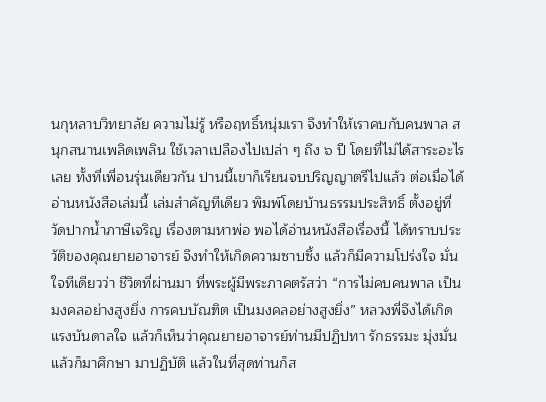นกุหลาบวิทยาลัย ความไม่รู้ หรือฤทธิ์หนุ่มเรา จึงทำให้เราคบกับคนพาล สนุกสนานเพลิดเพลิน ใช้เวลาเปลืองไปเปล่า ๆ ถึง ๖ ปี โดยที่ไม่ได้สาระอะไรเลย ทั้งที่เพื่อนรุ่นเดียวกัน ปานนี้เขาก็เรียนจบปริญญาตรีไปแล้ว ต่อเมื่อได้อ่านหนังสือเล่มนี้ เล่มสำคัญทีเดียว พิมพ์โดยบ้านธรรมประสิทธิ์ ตั้งอยู่ที่วัดปากน้ำภาษีเจริญ เรื่องตามหาพ่อ พอได้อ่านหนังสือเรื่องนี้ ได้ทราบประวัติของคุณยายอาจารย์ จึงทำให้เกิดความซาบซึ้ง แล้วก็มีความโปร่งใจ มั่นใจทีเดียวว่า ชีวิตที่ผ่านมา ที่พระผู้มีพระภาคตรัสว่า “การไม่คบคนพาล เป็นมงคลอย่างสูงยิ่ง การคบบัณฑิต เป็นมงคลอย่างสูงยิ่ง” หลวงพี่จึงได้เกิดแรงบันดาลใจ แล้วก็เห็นว่าคุณยายอาจารย์ท่านมีปฏิปทา รักธรรมะ มุ่งมั่นแล้วก็มาศึกษา มาปฏิบัติ แล้วในที่สุดท่านก็ส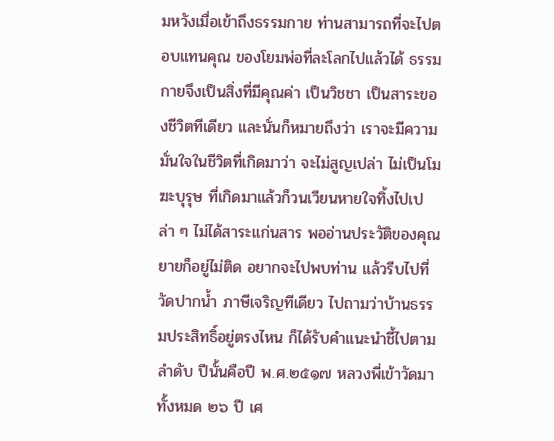มหวังเมื่อเข้าถึงธรรมกาย ท่านสามารถที่จะไปตอบแทนคุณ ของโยมพ่อที่ละโลกไปแล้วได้ ธรรมกายจึงเป็นสิ่งที่มีคุณค่า เป็นวิชชา เป็นสาระของชีวิตทีเดียว และนั่นก็หมายถึงว่า เราจะมีความมั่นใจในชีวิตที่เกิดมาว่า จะไม่สูญเปล่า ไม่เป็นโมฆะบุรุษ ที่เกิดมาแล้วก็วนเวียนหายใจทิ้งไปเปล่า ๆ ไม่ได้สาระแก่นสาร พออ่านประวัติของคุณยายก็อยู่ไม่ติด อยากจะไปพบท่าน แล้วรีบไปที่วัดปากน้ำ ภาษีเจริญทีเดียว ไปถามว่าบ้านธรรมประสิทธิ์อยู่ตรงไหน ก็ได้รับคำแนะนำชี้ไปตามลำดับ ปีนั้นคือปี พ.ศ.๒๕๑๗ หลวงพี่เข้าวัดมาทั้งหมด ๒๖ ปี เศ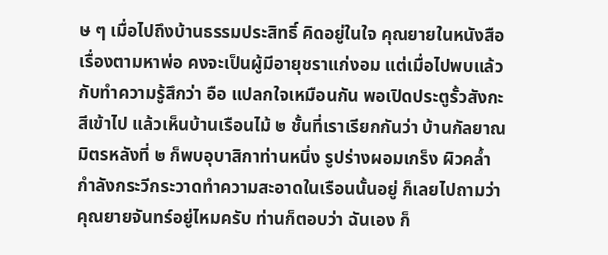ษ ๆ เมื่อไปถึงบ้านธรรมประสิทธิ์ คิดอยู่ในใจ คุณยายในหนังสือเรื่องตามหาพ่อ คงจะเป็นผู้มีอายุชราแก่งอม แต่เมื่อไปพบแล้วกับทำความรู้สึกว่า อือ แปลกใจเหมือนกัน พอเปิดประตูรั้วสังกะสีเข้าไป แล้วเห็นบ้านเรือนไม้ ๒ ชั้นที่เราเรียกกันว่า บ้านกัลยาณมิตรหลังที่ ๒ ก็พบอุบาสิกาท่านหนึ่ง รูปร่างผอมเกร็ง ผิวคล้ำ กำลังกระวีกระวาดทำความสะอาดในเรือนนั้นอยู่ ก็เลยไปถามว่าคุณยายจันทร์อยู่ไหมครับ ท่านก็ตอบว่า ฉันเอง ก็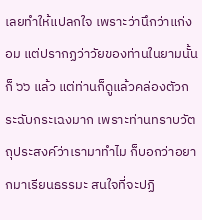เลยทำให้แปลกใจ เพราะว่านึกว่าแก่งอม แต่ปรากฏว่าวัยของท่านในยามนั้นก็ ๖๖ แล้ว แต่ท่านก็ดูแล้วคล่องตัวกระฉับกระเฉงมาก เพราะท่านทราบวัตถุประสงค์ว่าเรามาทำไม ก็บอกว่าอยากมาเรียนธรรมะ สนใจที่จะปฏิ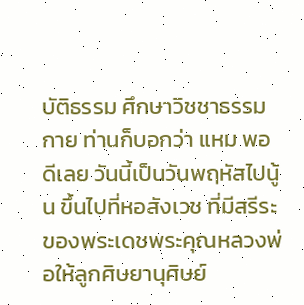บัติธรรม ศึกษาวิชชาธรรมกาย ท่านก็บอกว่า แหม พอดีเลย วันนี้เป็นวันพฤหัสไปนู้น ขึ้นไปที่หอสังเวช ที่มีสรีระของพระเดชพระคุณหลวงพ่อให้ลูกศิษยานุศิษย์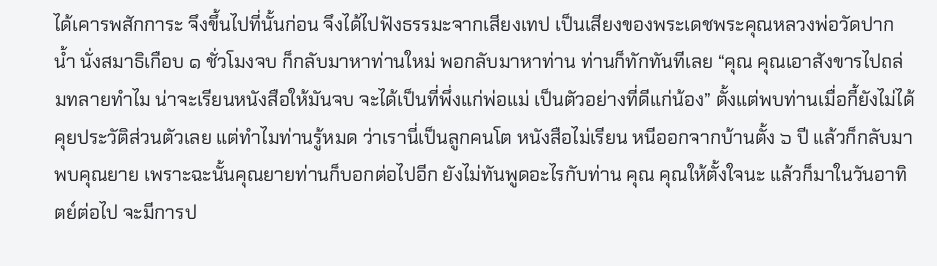ได้เคารพสักการะ จึงขึ้นไปที่นั้นก่อน จึงได้ไปฟังธรรมะจากเสียงเทป เป็นเสียงของพระเดชพระคุณหลวงพ่อวัดปากน้ำ นั่งสมาธิเกือบ ๑ ชั่วโมงจบ ก็กลับมาหาท่านใหม่ พอกลับมาหาท่าน ท่านก็ทักทันทีเลย “คุณ คุณเอาสังขารไปถล่มทลายทำไม น่าจะเรียนหนังสือให้มันจบ จะได้เป็นที่พึ่งแก่พ่อแม่ เป็นตัวอย่างที่ดีแก่น้อง” ตั้งแต่พบท่านเมื่อกี้ยังไม่ได้คุยประวัติส่วนตัวเลย แต่ทำไมท่านรู้หมด ว่าเรานี่เป็นลูกคนโต หนังสือไม่เรียน หนีออกจากบ้านตั้ง ๖ ปี แล้วก็กลับมาพบคุณยาย เพราะฉะนั้นคุณยายท่านก็บอกต่อไปอีก ยังไม่ทันพูดอะไรกับท่าน คุณ คุณให้ตั้งใจนะ แล้วก็มาในวันอาทิตย์ต่อไป จะมีการป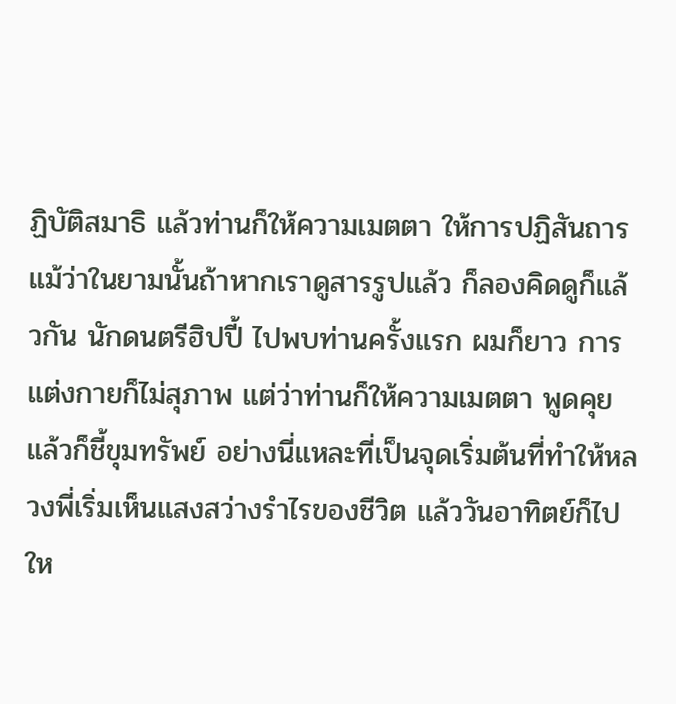ฏิบัติสมาธิ แล้วท่านก็ให้ความเมตตา ให้การปฏิสันถาร แม้ว่าในยามนั้นถ้าหากเราดูสารรูปแล้ว ก็ลองคิดดูก็แล้วกัน นักดนตรีฮิปปี้ ไปพบท่านครั้งแรก ผมก็ยาว การแต่งกายก็ไม่สุภาพ แต่ว่าท่านก็ให้ความเมตตา พูดคุย แล้วก็ชี้ขุมทรัพย์ อย่างนี่แหละที่เป็นจุดเริ่มต้นที่ทำให้หลวงพี่เริ่มเห็นแสงสว่างรำไรของชีวิต แล้ววันอาทิตย์ก็ไปให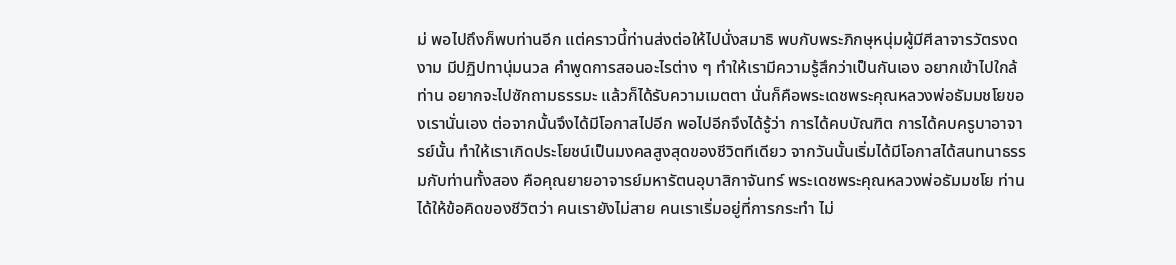ม่ พอไปถึงก็พบท่านอีก แต่คราวนี้ท่านส่งต่อให้ไปนั่งสมาธิ พบกับพระภิกษุหนุ่มผู้มีศีลาจารวัตรงดงาม มีปฏิปทานุ่มนวล คำพูดการสอนอะไรต่าง ๆ ทำให้เรามีความรู้สึกว่าเป็นกันเอง อยากเข้าไปใกล้ท่าน อยากจะไปซักถามธรรมะ แล้วก็ได้รับความเมตตา นั่นก็คือพระเดชพระคุณหลวงพ่อธัมมชโยของเรานั่นเอง ต่อจากนั้นจึงได้มีโอกาสไปอีก พอไปอีกจึงได้รู้ว่า การได้คบบัณฑิต การได้คบครูบาอาจารย์นั้น ทำให้เราเกิดประโยชน์เป็นมงคลสูงสุดของชีวิตทีเดียว จากวันนั้นเริ่มได้มีโอกาสได้สนทนาธรรมกับท่านทั้งสอง คือคุณยายอาจารย์มหารัตนอุบาสิกาจันทร์ พระเดชพระคุณหลวงพ่อธัมมชโย ท่านได้ให้ข้อคิดของชีวิตว่า คนเรายังไม่สาย คนเราเริ่มอยู่ที่การกระทำ ไม่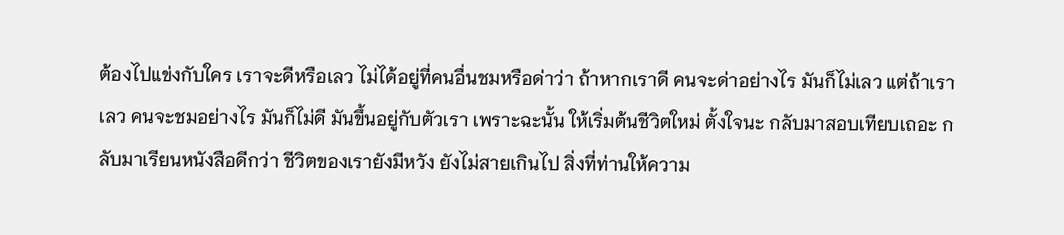ต้องไปแข่งกับใคร เราจะดีหรือเลว ไม่ได้อยู่ที่คนอื่นชมหรือด่าว่า ถ้าหากเราดี คนจะด่าอย่างไร มันก็ไม่เลว แต่ถ้าเราเลว คนจะชมอย่างไร มันก็ไม่ดี มันขึ้นอยู่กับตัวเรา เพราะฉะนั้น ให้เริ่มต้นชีวิตใหม่ ตั้งใจนะ กลับมาสอบเทียบเถอะ กลับมาเรียนหนังสือดีกว่า ชีวิตของเรายังมีหวัง ยังไม่สายเกินไป สิ่งที่ท่านให้ความ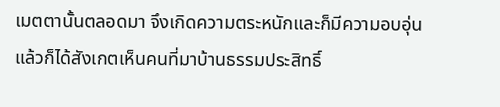เมตตานั้นตลอดมา จึงเกิดความตระหนักและก็มีความอบอุ่น แล้วก็ได้สังเกตเห็นคนที่มาบ้านธรรมประสิทธิ์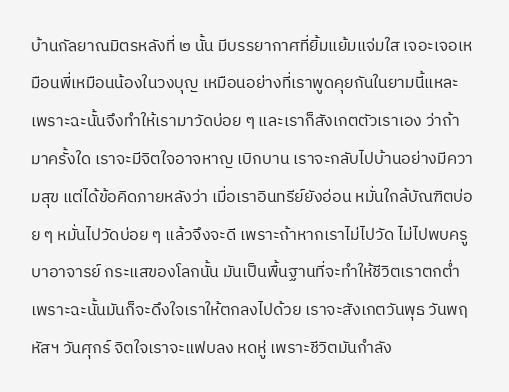บ้านกัลยาณมิตรหลังที่ ๒ นั้น มีบรรยากาศที่ยิ้มแย้มแจ่มใส เจอะเจอเหมือนพี่เหมือนน้องในวงบุญ เหมือนอย่างที่เราพูดคุยกันในยามนี้แหละ เพราะฉะนั้นจึงทำให้เรามาวัดบ่อย ๆ และเราก็สังเกตตัวเราเอง ว่าถ้ามาครั้งใด เราจะมีจิตใจอาจหาญ เบิกบาน เราจะกลับไปบ้านอย่างมีความสุข แต่ได้ข้อคิดภายหลังว่า เมื่อเราอินทรีย์ยังอ่อน หมั่นใกล้บัณฑิตบ่อย ๆ หมั่นไปวัดบ่อย ๆ แล้วจึงจะดี เพราะถ้าหากเราไม่ไปวัด ไม่ไปพบครูบาอาจารย์ กระแสของโลกนั้น มันเป็นพื้นฐานที่จะทำให้ชีวิตเราตกต่ำ เพราะฉะนั้นมันก็จะดึงใจเราให้ตกลงไปด้วย เราจะสังเกตวันพุธ วันพฤหัสฯ วันศุกร์ จิตใจเราจะแฟบลง หดหู่ เพราะชีวิตมันกำลัง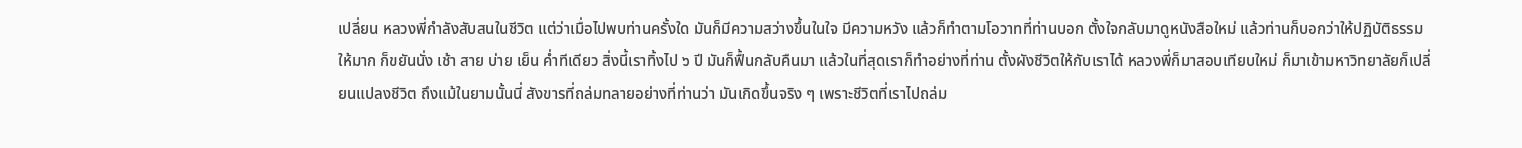เปลี่ยน หลวงพี่กำลังสับสนในชีวิต แต่ว่าเมื่อไปพบท่านครั้งใด มันก็มีความสว่างขึ้นในใจ มีความหวัง แล้วก็ทำตามโอวาทที่ท่านบอก ตั้งใจกลับมาดูหนังสือใหม่ แล้วท่านก็บอกว่าให้ปฏิบัติธรรมให้มาก ก็ขยันนั่ง เช้า สาย บ่าย เย็น ค่ำทีเดียว สิ่งนี้เราทิ้งไป ๖ ปี มันก็ฟื้นกลับคืนมา แล้วในที่สุดเราก็ทำอย่างที่ท่าน ตั้งผังชีวิตให้กับเราได้ หลวงพี่ก็มาสอบเทียบใหม่ ก็มาเข้ามหาวิทยาลัยก็เปลี่ยนแปลงชีวิต ถึงแม้ในยามนั้นนี่ สังขารที่ถล่มทลายอย่างที่ท่านว่า มันเกิดขึ้นจริง ๆ เพราะชีวิตที่เราไปถล่ม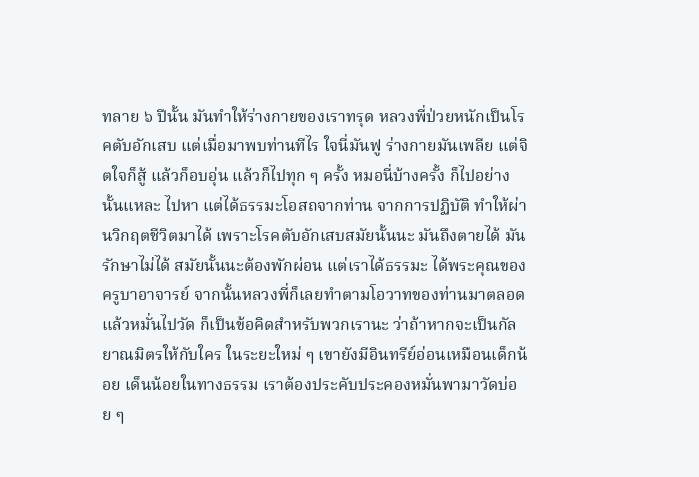ทลาย ๖ ปีนั้น มันทำให้ร่างกายของเราทรุด หลวงพี่ป่วยหนักเป็นโรคตับอักเสบ แต่เมื่อมาพบท่านทีไร ใจนี่มันฟู ร่างกายมันเพลีย แต่จิตใจก็สู้ แล้วก็อบอุ่น แล้วก็ไปทุก ๆ ครั้ง หมอนี่บ้างครั้ง ก็ไปอย่างนั้นแหละ ไปหา แต่ได้ธรรมะโอสถจากท่าน จากการปฏิบัติ ทำให้ผ่านวิกฤตชีวิตมาได้ เพราะโรคตับอักเสบสมัยนั้นนะ มันถึงตายได้ มันรักษาไม่ได้ สมัยนั้นนะต้องพักผ่อน แต่เราได้ธรรมะ ได้พระคุณของครูบาอาจารย์ จากนั้นหลวงพี่ก็เลยทำตามโอวาทของท่านมาตลอด แล้วหมั่นไปวัด ก็เป็นข้อคิดสำหรับพวกเรานะ ว่าถ้าหากจะเป็นกัลยาณมิตรให้กับใคร ในระยะใหม่ ๆ เขายังมีอินทรีย์อ่อนเหมือนเด็กน้อย เด็นน้อยในทางธรรม เราต้องประคับประคองหมั่นพามาวัดบ่อย ๆ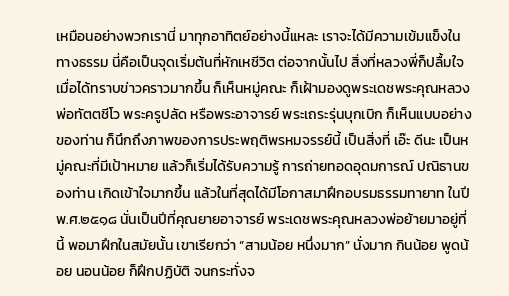เหมือนอย่างพวกเรานี่ มาทุกอาทิตย์อย่างนี้แหละ เราจะได้มีความเข้มแข็งในทางธรรม นี่คือเป็นจุดเริ่มต้นที่หักเหชีวิต ต่อจากนั้นไป สิ่งที่หลวงพี่ก็ปลื้มใจ เมื่อได้ทราบข่าวคราวมากขึ้น ก็เห็นหมู่คณะ ก็เฝ้ามองดูพระเดชพระคุณหลวงพ่อทัตตชีโว พระครูปลัด หรือพระอาจารย์ พระเถระรุ่นบุกเบิก ก็เห็นแบบอย่างของท่าน ก็นึกถึงภาพของการประพฤติพรหมจรรย์นี้ เป็นสิ่งที่ เอ๊ะ ดีนะ เป็นหมู่คณะที่มีเป้าหมาย แล้วก็เริ่มได้รับความรู้ การถ่ายทอดอุดมการณ์ ปณิธานของท่าน เกิดเข้าใจมากขึ้น แล้วในที่สุดได้มีโอกาสมาฝึกอบรมธรรมทายาท ในปี พ.ศ.๒๕๑๘ นั่นเป็นปีที่คุณยายอาจารย์ พระเดชพระคุณหลวงพ่อย้ายมาอยู่ที่นี้ พอมาฝึกในสมัยนั้น เขาเรียกว่า “สามน้อย หนึ่งมาก” นั่งมาก กินน้อย พูดน้อย นอนน้อย ก็ฝึกปฏิบัติ จนกระทั่งจ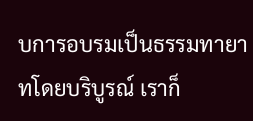บการอบรมเป็นธรรมทายาทโดยบริบูรณ์ เราก็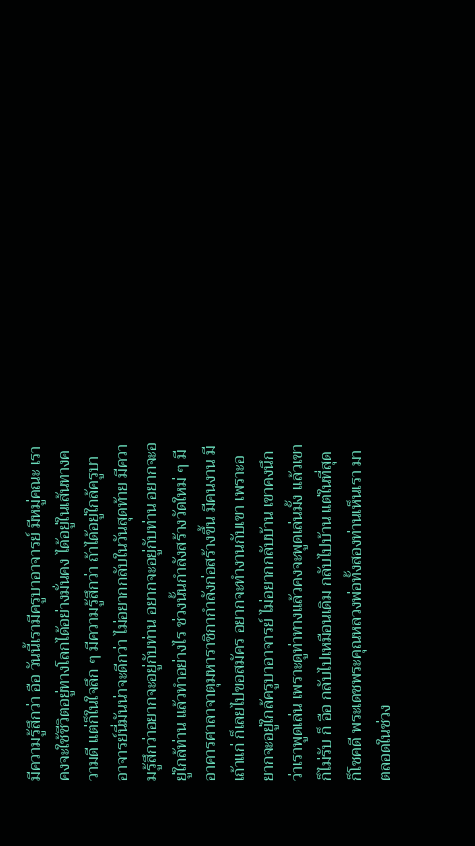มีความรู้สึกว่า อือ วันนี้เรามีครูบาอาจารย์ มีหมู่คณะ เราคงจะใช้ชีวิตอยู่ทางโลกได้อย่างมั่นคง ได้อยู่ในเส้นทางความดี แต่ก็ในใจลึก ๆ มีความรู้สึกว่า ถ้าได้อยู่ใกล้ครูบาอาจารย์นี่มันน่าจะดีกว่า ไม่อยากกลับในวันสุดท้าย มีความรู้สึกว่าอยากจะอยู่กับท่าน อยากจะอยู่กับท่าน อยากจะอยู่ใกล้ท่าน แล้วทำอย่างไร ช่วงนั้นกำลังสร้างวัดใหม่ ๆ มีอาคารศาลาจาตุมหาราชิกากำลังก่อสร้างขึ้น มีคนงาน มีเถ้าแก่ ก็เลยไปขอสมัคร อยากจะทำงานกับเขา เพราะอยากจะอยู่ใกล้ครูบาอาจารย์ ไม่อยากกลับบ้าน เขาคงนึกว่าเราพูดเล่น เพราะดูท่าทางแล้วคงจะพูดเล่นมั้ง แล้วเขาก็ไม่รับ ก็ อือ กลับไปเหมือนเดิม กลับไปบ้าน แต่ในที่สุดก็โชคดี พระเดชพระคุณหลวงพ่อทั้งสองท่านเห็นเรา มาตลอดในช่วง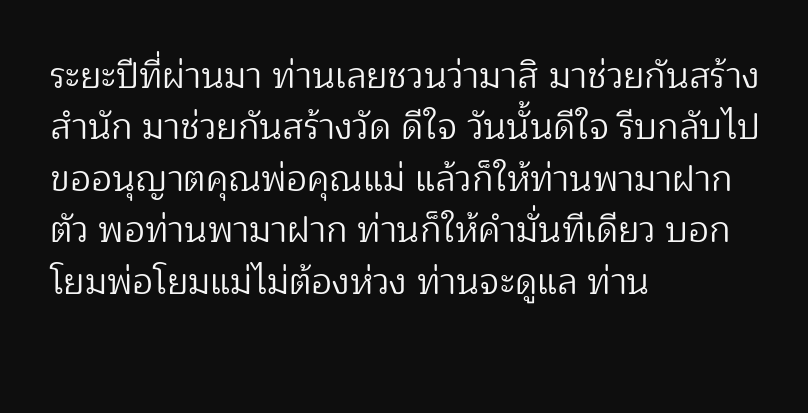ระยะปีที่ผ่านมา ท่านเลยชวนว่ามาสิ มาช่วยกันสร้างสำนัก มาช่วยกันสร้างวัด ดีใจ วันนั้นดีใจ รีบกลับไปขออนุญาตคุณพ่อคุณแม่ แล้วก็ให้ท่านพามาฝากตัว พอท่านพามาฝาก ท่านก็ให้คำมั่นทีเดียว บอกโยมพ่อโยมแม่ไม่ต้องห่วง ท่านจะดูแล ท่าน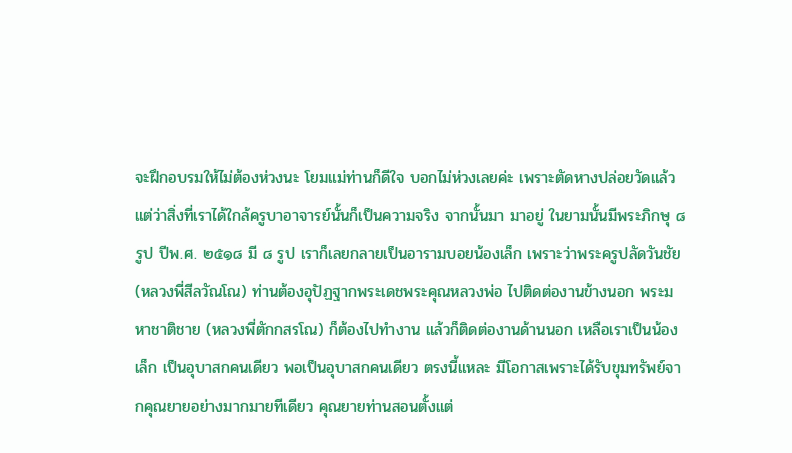จะฝึกอบรมให้ไม่ต้องห่วงนะ โยมแม่ท่านก็ดีใจ บอกไม่ห่วงเลยค่ะ เพราะตัดหางปล่อยวัดแล้ว แต่ว่าสิ่งที่เราได้ใกล้ครูบาอาจารย์นั้นก็เป็นความจริง จากนั้นมา มาอยู่ ในยามนั้นมีพระภิกษุ ๘ รูป ปีพ.ศ. ๒๕๑๘ มี ๘ รูป เราก็เลยกลายเป็นอารามบอยน้องเล็ก เพราะว่าพระครูปลัดวันชัย (หลวงพี่สีลวัณโณ) ท่านต้องอุปัฏฐากพระเดชพระคุณหลวงพ่อ ไปติดต่องานข้างนอก พระมหาชาติชาย (หลวงพี่ตักกสรโณ) ก็ต้องไปทำงาน แล้วก็ติดต่องานด้านนอก เหลือเราเป็นน้องเล็ก เป็นอุบาสกคนเดียว พอเป็นอุบาสกคนเดียว ตรงนี้แหละ มีโอกาสเพราะได้รับขุมทรัพย์จากคุณยายอย่างมากมายทีเดียว คุณยายท่านสอนตั้งแต่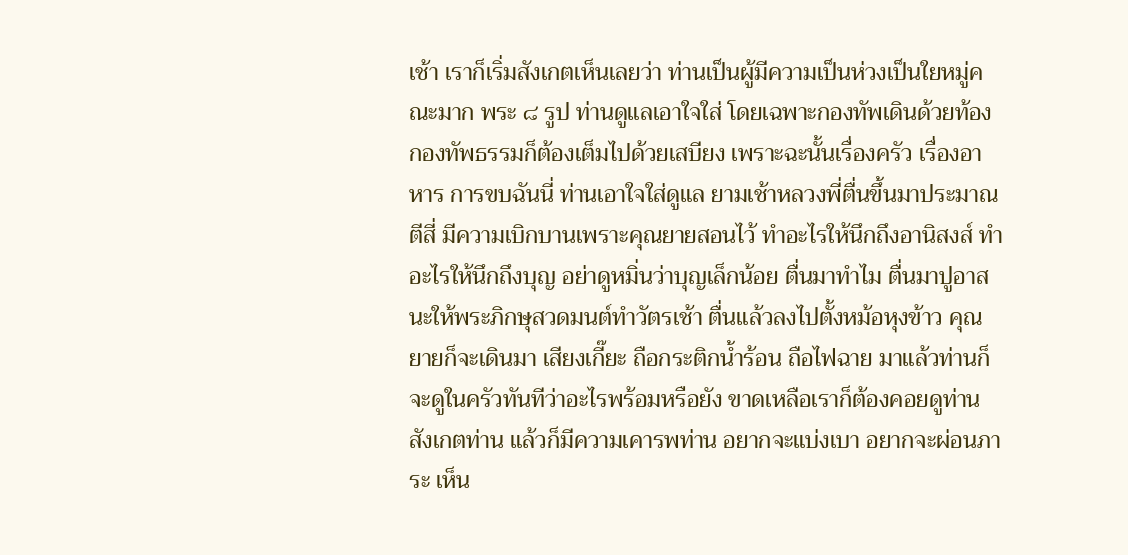เช้า เราก็เริ่มสังเกตเห็นเลยว่า ท่านเป็นผู้มีความเป็นห่วงเป็นใยหมู่คณะมาก พระ ๘ รูป ท่านดูแลเอาใจใส่ โดยเฉพาะกองทัพเดินด้วยท้อง กองทัพธรรมก็ต้องเต็มไปด้วยเสบียง เพราะฉะนั้นเรื่องครัว เรื่องอาหาร การขบฉันนี่ ท่านเอาใจใส่ดูแล ยามเช้าหลวงพี่ตื่นขึ้นมาประมาณตีสี่ มีความเบิกบานเพราะคุณยายสอนไว้ ทำอะไรให้นึกถึงอานิสงส์ ทำอะไรให้นึกถึงบุญ อย่าดูหมิ่นว่าบุญเล็กน้อย ตื่นมาทำไม ตื่นมาปูอาสนะให้พระภิกษุสวดมนต์ทำวัตรเช้า ตื่นแล้วลงไปตั้งหม้อหุงข้าว คุณยายก็จะเดินมา เสียงเกี๊ยะ ถือกระติกน้ำร้อน ถือไฟฉาย มาแล้วท่านก็จะดูในครัวทันทีว่าอะไรพร้อมหรือยัง ขาดเหลือเราก็ต้องคอยดูท่าน สังเกตท่าน แล้วก็มีความเคารพท่าน อยากจะแบ่งเบา อยากจะผ่อนภาระ เห็น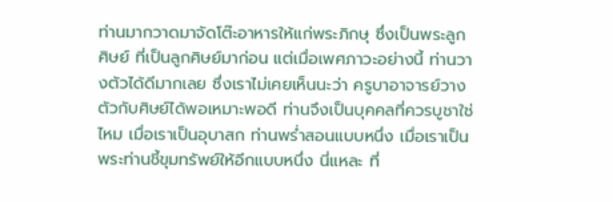ท่านมากวาดมาจัดโต๊ะอาหารให้แก่พระภิกษุ ซึ่งเป็นพระลูกศิษย์ ที่เป็นลูกศิษย์มาก่อน แต่เมื่อเพศภาวะอย่างนี้ ท่านวางตัวได้ดีมากเลย ซึ่งเราไม่เคยเห็นนะว่า ครูบาอาจารย์วางตัวกับศิษย์ได้พอเหมาะพอดี ท่านจึงเป็นบุคคลที่ควรบูชาใช่ไหม เมื่อเราเป็นอุบาสก ท่านพร่ำสอนแบบหนึ่ง เมื่อเราเป็นพระท่านชี้ขุมทรัพย์ให้อีกแบบหนึ่ง นี่แหละ ที่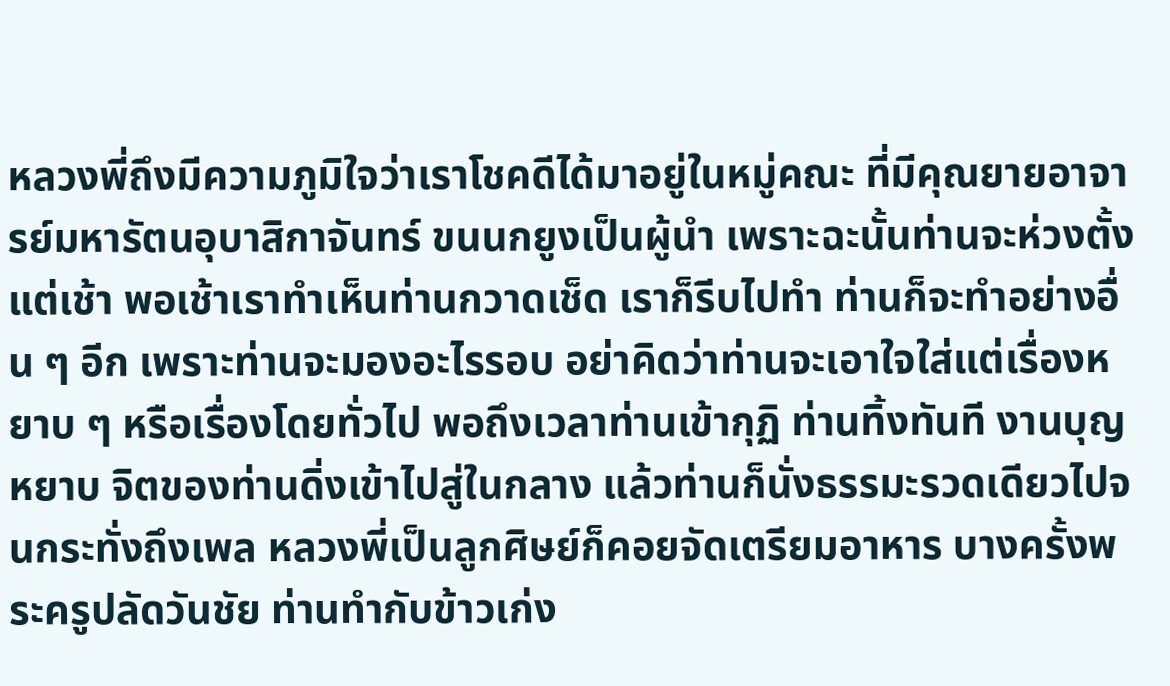หลวงพี่ถึงมีความภูมิใจว่าเราโชคดีได้มาอยู่ในหมู่คณะ ที่มีคุณยายอาจารย์มหารัตนอุบาสิกาจันทร์ ขนนกยูงเป็นผู้นำ เพราะฉะนั้นท่านจะห่วงตั้งแต่เช้า พอเช้าเราทำเห็นท่านกวาดเช็ด เราก็รีบไปทำ ท่านก็จะทำอย่างอื่น ๆ อีก เพราะท่านจะมองอะไรรอบ อย่าคิดว่าท่านจะเอาใจใส่แต่เรื่องหยาบ ๆ หรือเรื่องโดยทั่วไป พอถึงเวลาท่านเข้ากุฏิ ท่านทิ้งทันที งานบุญหยาบ จิตของท่านดิ่งเข้าไปสู่ในกลาง แล้วท่านก็นั่งธรรมะรวดเดียวไปจนกระทั่งถึงเพล หลวงพี่เป็นลูกศิษย์ก็คอยจัดเตรียมอาหาร บางครั้งพระครูปลัดวันชัย ท่านทำกับข้าวเก่ง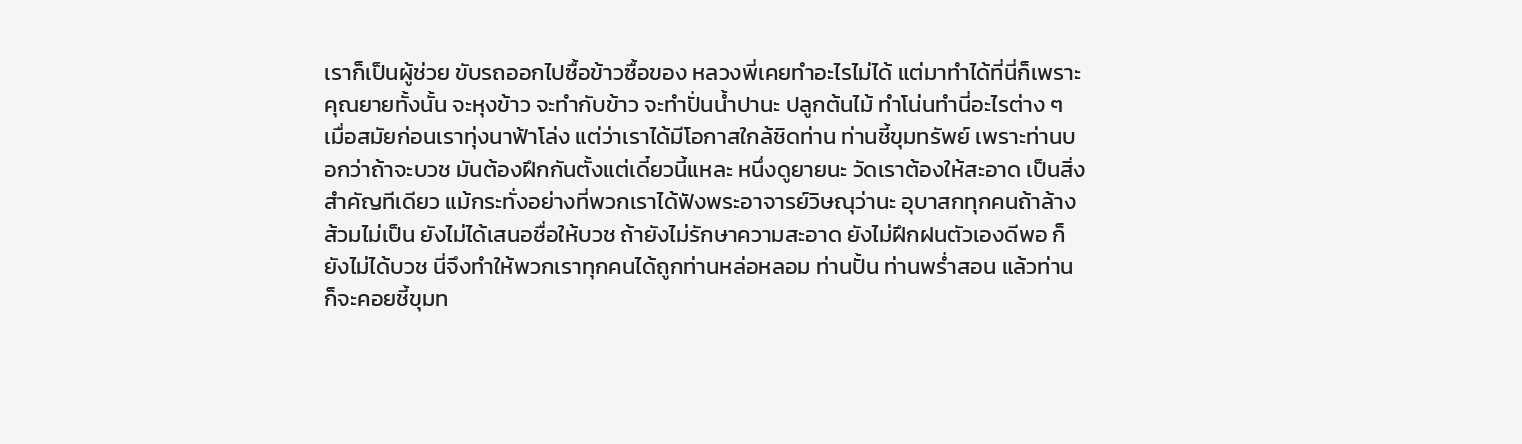เราก็เป็นผู้ช่วย ขับรถออกไปซื้อข้าวซื้อของ หลวงพี่เคยทำอะไรไม่ได้ แต่มาทำได้ที่นี่ก็เพราะคุณยายทั้งนั้น จะหุงข้าว จะทำกับข้าว จะทำปั่นน้ำปานะ ปลูกต้นไม้ ทำโน่นทำนี่อะไรต่าง ๆ เมื่อสมัยก่อนเราทุ่งนาฟ้าโล่ง แต่ว่าเราได้มีโอกาสใกล้ชิดท่าน ท่านชี้ขุมทรัพย์ เพราะท่านบอกว่าถ้าจะบวช มันต้องฝึกกันตั้งแต่เดี๋ยวนี้แหละ หนึ่งดูยายนะ วัดเราต้องให้สะอาด เป็นสิ่งสำคัญทีเดียว แม้กระทั่งอย่างที่พวกเราได้ฟังพระอาจารย์วิษณุว่านะ อุบาสกทุกคนถ้าล้างส้วมไม่เป็น ยังไม่ได้เสนอชื่อให้บวช ถ้ายังไม่รักษาความสะอาด ยังไม่ฝึกฝนตัวเองดีพอ ก็ยังไม่ได้บวช นี่จึงทำให้พวกเราทุกคนได้ถูกท่านหล่อหลอม ท่านปั้น ท่านพร่ำสอน แล้วท่านก็จะคอยชี้ขุมท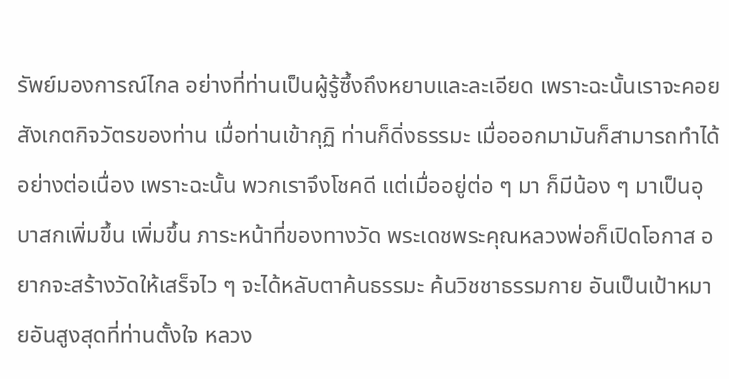รัพย์มองการณ์ไกล อย่างที่ท่านเป็นผู้รู้ซึ้งถึงหยาบและละเอียด เพราะฉะนั้นเราจะคอยสังเกตกิจวัตรของท่าน เมื่อท่านเข้ากุฏิ ท่านก็ดิ่งธรรมะ เมื่อออกมามันก็สามารถทำได้อย่างต่อเนื่อง เพราะฉะนั้น พวกเราจึงโชคดี แต่เมื่ออยู่ต่อ ๆ มา ก็มีน้อง ๆ มาเป็นอุบาสกเพิ่มขึ้น เพิ่มขึ้น ภาระหน้าที่ของทางวัด พระเดชพระคุณหลวงพ่อก็เปิดโอกาส อยากจะสร้างวัดให้เสร็จไว ๆ จะได้หลับตาค้นธรรมะ ค้นวิชชาธรรมกาย อันเป็นเป้าหมายอันสูงสุดที่ท่านตั้งใจ หลวง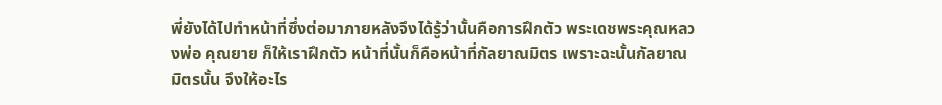พี่ยังได้ไปทำหน้าที่ซึ่งต่อมาภายหลังจึงได้รู้ว่านั้นคือการฝึกตัว พระเดชพระคุณหลวงพ่อ คุณยาย ก็ให้เราฝึกตัว หน้าที่นั้นก็คือหน้าที่กัลยาณมิตร เพราะฉะนั้นกัลยาณมิตรนั้น จึงให้อะไร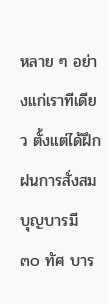หลาย ๆ อย่างแก่เราทีเดียว ตั้งแต่ได้ฝึกฝนการสั่งสมบุญบารมี ๓๐ ทัศ บาร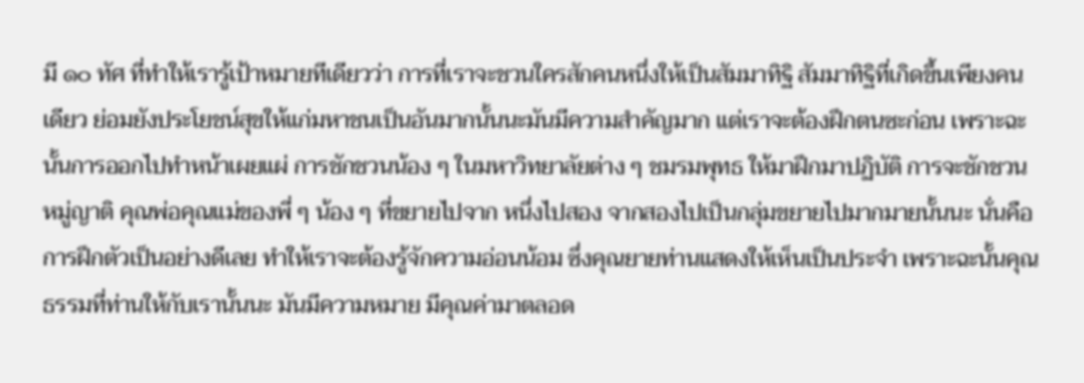มี ๑๐ ทัศ ที่ทำให้เรารู้เป้าหมายทีเดียวว่า การที่เราจะชวนใครสักคนหนึ่งให้เป็นสัมมาทิฐิ สัมมาทิฐิที่เกิดขึ้นเพียงคนเดียว ย่อมยังประโยชน์สุขให้แก่มหาชนเป็นอันมากนั้นนะมันมีความสำคัญมาก แต่เราจะต้องฝึกตนซะก่อน เพราะฉะนั้นการออกไปทำหน้าเผยแผ่ การชักชวนน้อง ๆ ในมหาวิทยาลัยต่าง ๆ ชมรมพุทธ ให้มาฝึกมาปฏิบัติ การจะชักชวนหมู่ญาติ คุณพ่อคุณแม่ของพี่ ๆ น้อง ๆ ที่ขยายไปจาก หนึ่งไปสอง จากสองไปเป็นกลุ่มขยายไปมากมายนั้นนะ นั่นคือการฝึกตัวเป็นอย่างดีเลย ทำให้เราจะต้องรู้จักความอ่อนน้อม ซึ่งคุณยายท่านแสดงให้เห็นเป็นประจำ เพราะฉะนั้นคุณธรรมที่ท่านให้กับเรานั้นนะ มันมีความหมาย มีคุณค่ามาตลอด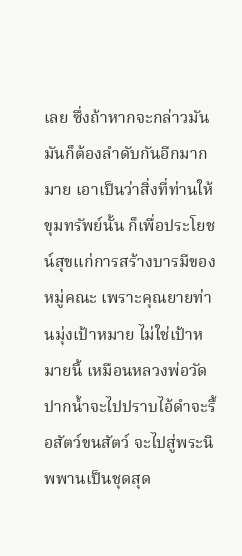เลย ซึ่งถ้าหากจะกล่าวมัน มันก็ต้องลำดับกันอีกมากมาย เอาเป็นว่าสิ่งที่ท่านให้ขุมทรัพย์นั้น ก็เพื่อประโยชน์สุขแก่การสร้างบารมีของหมู่คณะ เพราะคุณยายท่านมุ่งเป้าหมาย ไม่ใช่เป้าหมายนี้ เหมือนหลวงพ่อวัดปากน้ำจะไปปราบไอ้ดำจะรื้อสัตว์ขนสัตว์ จะไปสู่พระนิพพานเป็นชุดสุด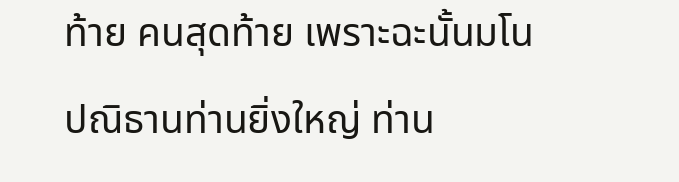ท้าย คนสุดท้าย เพราะฉะนั้นมโนปณิธานท่านยิ่งใหญ่ ท่าน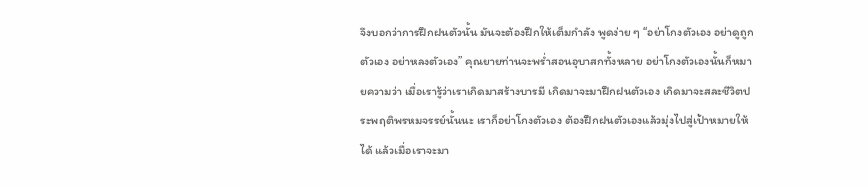จึงบอกว่าการฝึกฝนตัวนั้น มันจะต้องฝึกให้เต็มกำลัง พูดง่าย ๆ “อย่าโกงตัวเอง อย่าดูถูกตัวเอง อย่าหลงตัวเอง” คุณยายท่านจะพร่ำสอนอุบาสกทั้งหลาย อย่าโกงตัวเองนั้นก็หมายความว่า เมื่อเรารู้ว่าเราเกิดมาสร้างบารมี เกิดมาจะมาฝึกฝนตัวเอง เกิดมาจะสละชีวิตประพฤติพรหมจรรย์นั้นนะ เราก็อย่าโกงตัวเอง ต้องฝึกฝนตัวเองแล้วมุ่งไปสู่เป้าหมายให้ได้ แล้วเมื่อเราจะมา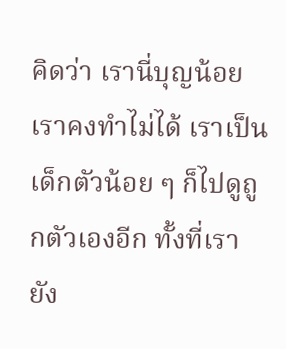คิดว่า เรานี่บุญน้อย เราคงทำไม่ได้ เราเป็นเด็กตัวน้อย ๆ ก็ไปดูถูกตัวเองอีก ทั้งที่เรายัง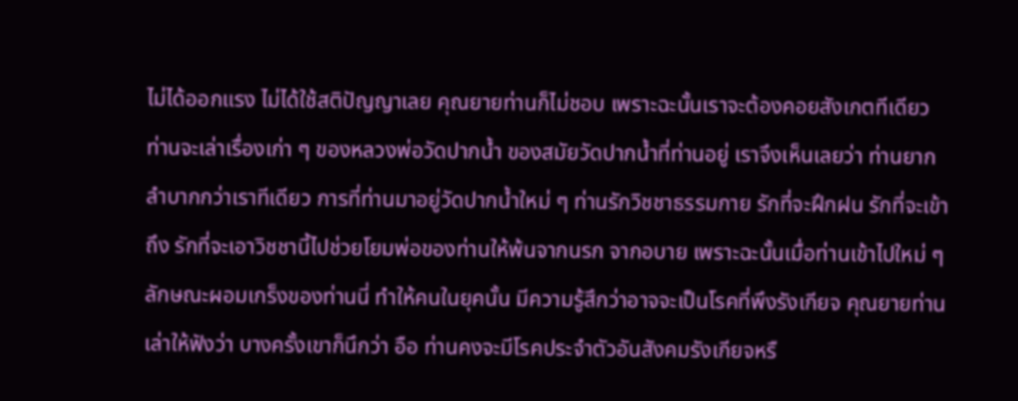ไม่ได้ออกแรง ไม่ได้ใช้สติปัญญาเลย คุณยายท่านก็ไม่ชอบ เพราะฉะนั้นเราจะต้องคอยสังเกตทีเดียว ท่านจะเล่าเรื่องเก่า ๆ ของหลวงพ่อวัดปากน้ำ ของสมัยวัดปากน้ำที่ท่านอยู่ เราจึงเห็นเลยว่า ท่านยากลำบากกว่าเราทีเดียว การที่ท่านมาอยู่วัดปากน้ำใหม่ ๆ ท่านรักวิชชาธรรมกาย รักที่จะฝึกฝน รักที่จะเข้าถึง รักที่จะเอาวิชชานี้ไปช่วยโยมพ่อของท่านให้พ้นจากนรก จากอบาย เพราะฉะนั้นเมื่อท่านเข้าไปใหม่ ๆ ลักษณะผอมเกร็งของท่านนี่ ทำให้คนในยุคนั้น มีความรู้สึกว่าอาจจะเป็นโรคที่พึงรังเกียจ คุณยายท่านเล่าให้ฟังว่า บางครั้งเขาก็นึกว่า อือ ท่านคงจะมีโรคประจำตัวอันสังคมรังเกียจหรื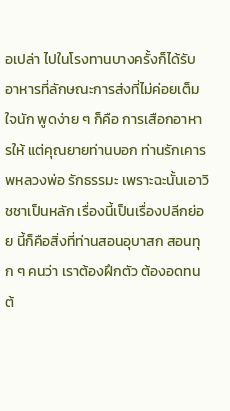อเปล่า ไปในโรงทานบางครั้งก็ได้รับอาหารที่ลักษณะการส่งที่ไม่ค่อยเต็มใจนัก พูดง่าย ๆ ก็คือ การเสือกอาหารให้ แต่คุณยายท่านบอก ท่านรักเคารพหลวงพ่อ รักธรรมะ เพราะฉะนั้นเอาวิชชาเป็นหลัก เรื่องนี้เป็นเรื่องปลีกย่อย นี้ก็คือสิ่งที่ท่านสอนอุบาสก สอนทุก ๆ คนว่า เราต้องฝึกตัว ต้องอดทน ต้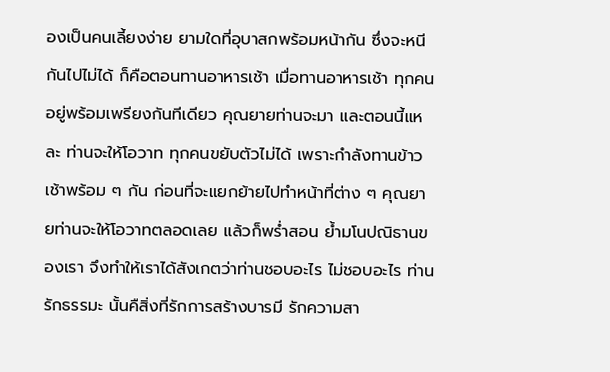องเป็นคนเลี้ยงง่าย ยามใดที่อุบาสกพร้อมหน้ากัน ซึ่งจะหนีกันไปไม่ได้ ก็คือตอนทานอาหารเช้า เมื่อทานอาหารเช้า ทุกคนอยู่พร้อมเพรียงกันทีเดียว คุณยายท่านจะมา และตอนนี้แหละ ท่านจะให้โอวาท ทุกคนขยับตัวไม่ได้ เพราะกำลังทานข้าวเช้าพร้อม ๆ กัน ก่อนที่จะแยกย้ายไปทำหน้าที่ต่าง ๆ คุณยายท่านจะให้โอวาทตลอดเลย แล้วก็พร่ำสอน ย้ำมโนปณิธานของเรา จึงทำให้เราได้สังเกตว่าท่านชอบอะไร ไม่ชอบอะไร ท่านรักธรรมะ นั้นคืสิ่งที่รักการสร้างบารมี รักความสา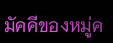มัคคีของหมู่ค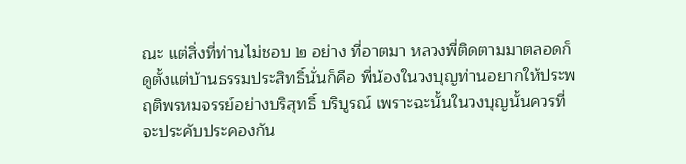ณะ แต่สิ่งที่ท่านไม่ชอบ ๒ อย่าง ที่อาตมา หลวงพี่ติดตามมาตลอดก็ดูตั้งแต่บ้านธรรมประสิทธิ์นั่นก็คือ พี่น้องในวงบุญท่านอยากให้ประพฤติพรหมจรรย์อย่างบริสุทธิ์ บริบูรณ์ เพราะฉะนั้นในวงบุญนั้นควรที่จะประคับประคองกัน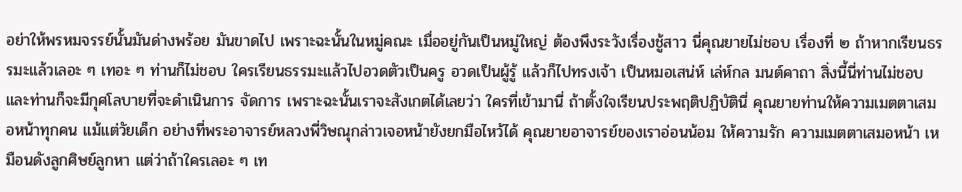อย่าให้พรหมจรรย์นั้นมันด่างพร้อย มันขาดไป เพราะฉะนั้นในหมู่คณะ เมื่ออยู่กันเป็นหมู่ใหญ่ ต้องพึงระวังเรื่องชู้สาว นี่คุณยายไม่ชอบ เรื่องที่ ๒ ถ้าหากเรียนธรรมะแล้วเลอะ ๆ เทอะ ๆ ท่านก็ไม่ชอบ ใครเรียนธรรมะแล้วไปอวดตัวเป็นครู อวดเป็นผู้รู้ แล้วก็ไปทรงเจ้า เป็นหมอเสน่ห์ เล่ห์กล มนต์คาถา สิ่งนี้นี่ท่านไม่ชอบ และท่านก็จะมีกุศโลบายที่จะดำเนินการ จัดการ เพราะฉะนั้นเราจะสังเกตได้เลยว่า ใครที่เข้ามานี่ ถ้าตั้งใจเรียนประพฤติปฏิบัตินี่ คุณยายท่านให้ความเมตตาเสมอหน้าทุกคน แม้แต่วัยเด็ก อย่างที่พระอาจารย์หลวงพี่วิษณุกล่าวเจอหน้ายังยกมือไหว้ได้ คุณยายอาจารย์ของเราอ่อนน้อม ให้ความรัก ความเมตตาเสมอหน้า เหมือนดังลูกศิษย์ลูกหา แต่ว่าถ้าใครเลอะ ๆ เท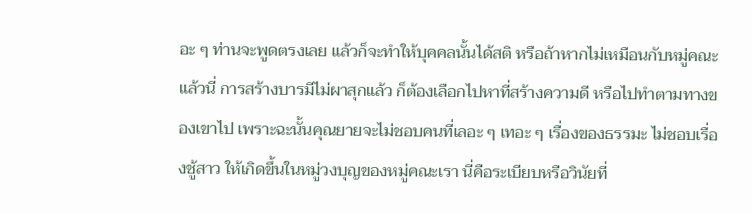อะ ๆ ท่านจะพูดตรงเลย แล้วก็จะทำให้บุคคลนั้นได้สติ หรือถ้าหากไม่เหมือนกับหมู่คณะแล้วนี่ การสร้างบารมีไม่ผาสุกแล้ว ก็ต้องเลือกไปหาที่สร้างความดี หรือไปทำตามทางของเขาไป เพราะฉะนั้นคุณยายจะไม่ชอบคนที่เลอะ ๆ เทอะ ๆ เรื่องของธรรมะ ไม่ชอบเรื่องชู้สาว ให้เกิดขึ้นในหมู่วงบุญของหมู่คณะเรา นี่คือระเบียบหรือวินัยที่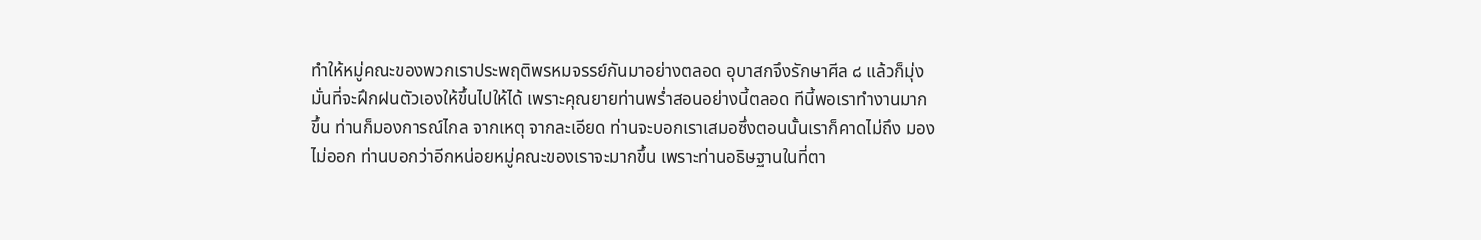ทำให้หมู่คณะของพวกเราประพฤติพรหมจรรย์กันมาอย่างตลอด อุบาสกจึงรักษาศีล ๘ แล้วก็มุ่งมั่นที่จะฝึกฝนตัวเองให้ขึ้นไปให้ได้ เพราะคุณยายท่านพร่ำสอนอย่างนี้ตลอด ทีนี้พอเราทำงานมากขึ้น ท่านก็มองการณ์ไกล จากเหตุ จากละเอียด ท่านจะบอกเราเสมอซึ่งตอนนั้นเราก็คาดไม่ถึง มองไม่ออก ท่านบอกว่าอีกหน่อยหมู่คณะของเราจะมากขึ้น เพราะท่านอธิษฐานในที่ตา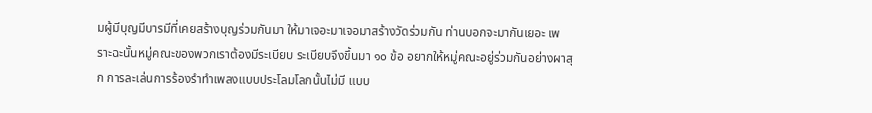มผู้มีบุญมีบารมีที่เคยสร้างบุญร่วมกันมา ให้มาเจอะมาเจอมาสร้างวัดร่วมกัน ท่านบอกจะมากันเยอะ เพราะฉะนั้นหมู่คณะของพวกเราต้องมีระเบียบ ระเบียบจึงขึ้นมา ๑๐ ข้อ อยากให้หมู่คณะอยู่ร่วมกันอย่างผาสุก การละเล่นการร้องรำทำเพลงแบบประโลมโลกนั้นไม่มี แบบ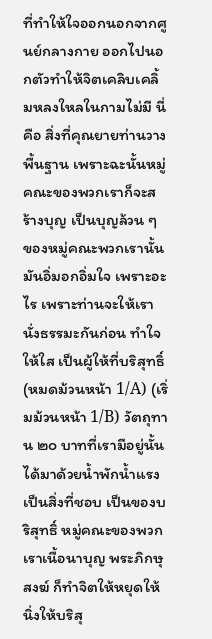ที่ทำให้ใจออกนอกจากศูนย์กลางกาย ออกไปนอกตัวทำให้จิตเคลิบเคลิ้มหลงใหลในกามไม่มี นี่คือ สิ่งที่คุณยายท่านวางพื้นฐาน เพราะฉะนั้นหมู่คณะของพวกเราก็จะสร้างบุญ เป็นบุญล้วน ๆ ของหมู่คณะพวกเรานั้นมันอิ่มอกอิ่มใจ เพราะอะไร เพราะท่านจะให้เรานั่งธรรมะกันก่อน ทำใจให้ใส เป็นผู้ให้ที่บริสุทธิ์ (หมดม้วนหน้า 1/A) (เริ่มม้วนหน้า 1/B) วัตถุทาน ๒๐ บาทที่เรามีอยู่นั้น ได้มาด้วยน้ำพักน้ำแรงเป็นสิ่งที่ชอบ เป็นของบริสุทธิ์ หมู่คณะของพวกเราเนื้อนาบุญ พระภิกษุสงฆ์ ก็ทำจิตให้หยุดให้นิ่งให้บริสุ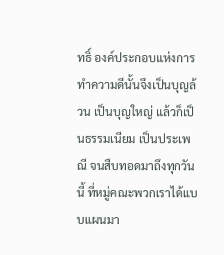ทธิ์ องค์ประกอบแห่งการทำความดีนั้นจึงเป็นบุญล้วน เป็นบุญใหญ่ แล้วก็เป็นธรรมเนียม เป็นประเพณี จนสืบทอดมาถึงทุกวันนี้ ที่หมู่คณะพวกเราได้แบบแผนมา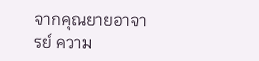จากคุณยายอาจารย์ ความ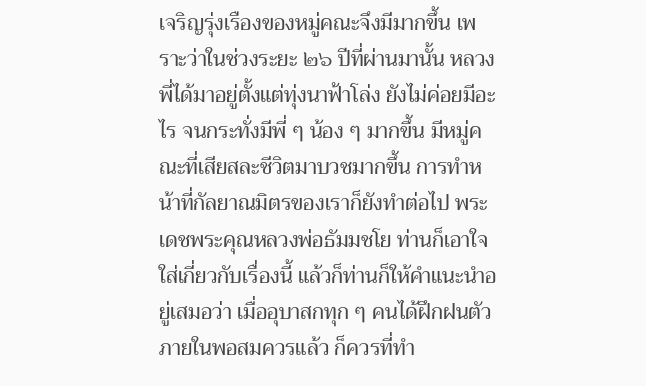เจริญรุ่งเรืองของหมู่คณะจึงมีมากขึ้น เพราะว่าในช่วงระยะ ๒๖ ปีที่ผ่านมานั้น หลวงพี่ได้มาอยู่ตั้งแต่ทุ่งนาฟ้าโล่ง ยังไม่ค่อยมีอะไร จนกระทั่งมีพี่ ๆ น้อง ๆ มากขึ้น มีหมู่คณะที่เสียสละชีวิตมาบวชมากขึ้น การทำหน้าที่กัลยาณมิตรของเราก็ยังทำต่อไป พระเดชพระคุณหลวงพ่อธัมมชโย ท่านก็เอาใจใส่เกี่ยวกับเรื่องนี้ แล้วก็ท่านก็ให้คำแนะนำอยู่เสมอว่า เมื่ออุบาสกทุก ๆ คนได้ฝึกฝนตัวภายในพอสมควรแล้ว ก็ควรที่ทำ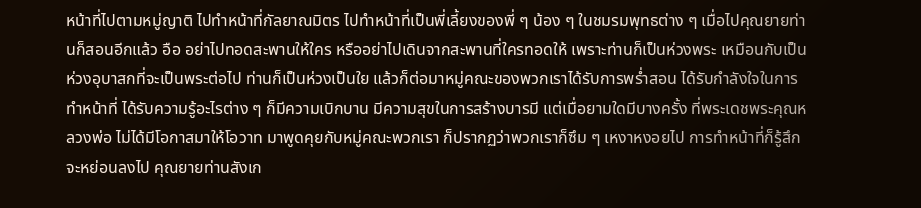หน้าที่ไปตามหมู่ญาติ ไปทำหน้าที่กัลยาณมิตร ไปทำหน้าที่เป็นพี่เลี้ยงของพี่ ๆ น้อง ๆ ในชมรมพุทธต่าง ๆ เมื่อไปคุณยายท่านก็สอนอีกแล้ว อือ อย่าไปทอดสะพานให้ใคร หรืออย่าไปเดินจากสะพานที่ใครทอดให้ เพราะท่านก็เป็นห่วงพระ เหมือนกับเป็นห่วงอุบาสกที่จะเป็นพระต่อไป ท่านก็เป็นห่วงเป็นใย แล้วก็ต่อมาหมู่คณะของพวกเราได้รับการพร่ำสอน ได้รับกำลังใจในการทำหน้าที่ ได้รับความรู้อะไรต่าง ๆ ก็มีความเบิกบาน มีความสุขในการสร้างบารมี แต่เมื่อยามใดมีบางครั้ง ที่พระเดชพระคุณหลวงพ่อ ไม่ได้มีโอกาสมาให้โอวาท มาพูดคุยกับหมู่คณะพวกเรา ก็ปรากฏว่าพวกเราก็ซึม ๆ เหงาหงอยไป การทำหน้าที่ก็รู้สึกจะหย่อนลงไป คุณยายท่านสังเก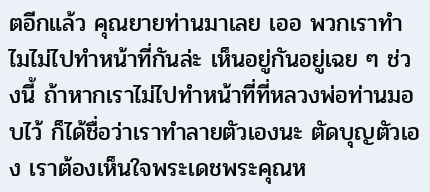ตอีกแล้ว คุณยายท่านมาเลย เออ พวกเราทำไมไม่ไปทำหน้าที่กันล่ะ เห็นอยู่กันอยู่เฉย ๆ ช่วงนี้ ถ้าหากเราไม่ไปทำหน้าที่ที่หลวงพ่อท่านมอบไว้ ก็ได้ชื่อว่าเราทำลายตัวเองนะ ตัดบุญตัวเอง เราต้องเห็นใจพระเดชพระคุณห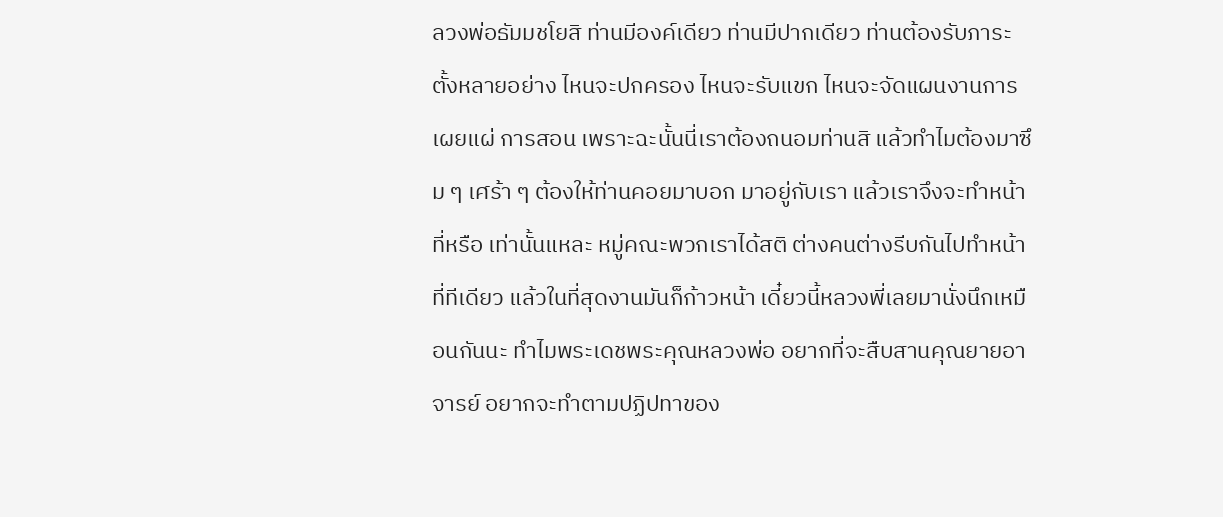ลวงพ่อธัมมชโยสิ ท่านมีองค์เดียว ท่านมีปากเดียว ท่านต้องรับภาระตั้งหลายอย่าง ไหนจะปกครอง ไหนจะรับแขก ไหนจะจัดแผนงานการเผยแผ่ การสอน เพราะฉะนั้นนี่เราต้องถนอมท่านสิ แล้วทำไมต้องมาซึม ๆ เศร้า ๆ ต้องให้ท่านคอยมาบอก มาอยู่กับเรา แล้วเราจึงจะทำหน้าที่หรือ เท่านั้นแหละ หมู่คณะพวกเราได้สติ ต่างคนต่างรีบกันไปทำหน้าที่ทีเดียว แล้วในที่สุดงานมันก็ก้าวหน้า เดี๋ยวนี้หลวงพี่เลยมานั่งนึกเหมือนกันนะ ทำไมพระเดชพระคุณหลวงพ่อ อยากที่จะสืบสานคุณยายอาจารย์ อยากจะทำตามปฏิปทาของ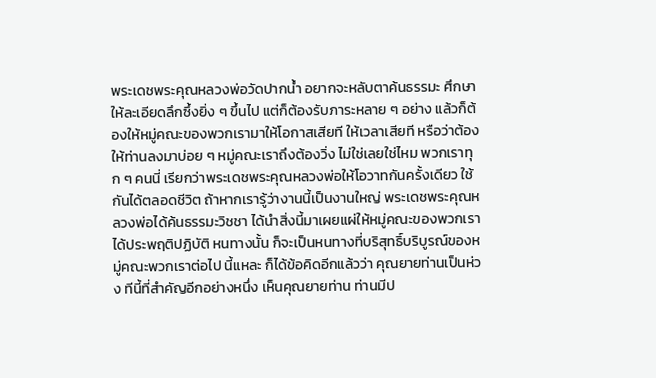พระเดชพระคุณหลวงพ่อวัดปากน้ำ อยากจะหลับตาค้นธรรมะ ศึกษาให้ละเอียดลึกซึ้งยิ่ง ๆ ขึ้นไป แต่ก็ต้องรับภาระหลาย ๆ อย่าง แล้วก็ต้องให้หมู่คณะของพวกเรามาให้โอกาสเสียที ให้เวลาเสียที หรือว่าต้องให้ท่านลงมาบ่อย ๆ หมู่คณะเราถึงต้องวิ่ง ไม่ใช่เลยใช่ไหม พวกเราทุก ๆ คนนี่ เรียกว่าพระเดชพระคุณหลวงพ่อให้โอวาทกันครั้งเดียว ใช้กันได้ตลอดชีวิต ถ้าหากเรารู้ว่างานนี้เป็นงานใหญ่ พระเดชพระคุณหลวงพ่อได้ค้นธรรมะวิชชา ได้นำสิ่งนี้มาเผยแผ่ให้หมู่คณะของพวกเราได้ประพฤติปฏิบัติ หนทางนั้น ก็จะเป็นหนทางที่บริสุทธิ์บริบูรณ์ของหมู่คณะพวกเราต่อไป นี้แหละ ก็ได้ข้อคิดอีกแล้วว่า คุณยายท่านเป็นห่วง ทีนี้ที่สำคัญอีกอย่างหนึ่ง เห็นคุณยายท่าน ท่านมีป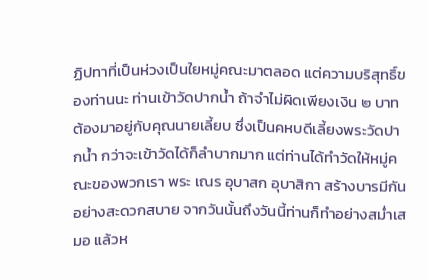ฏิปทาที่เป็นห่วงเป็นใยหมู่คณะมาตลอด แต่ความบริสุทธิ์ของท่านนะ ท่านเข้าวัดปากน้ำ ถ้าจำไม่ผิดเพียงเงิน ๒ บาท ต้องมาอยู่กับคุณนายเลี้ยบ ซึ่งเป็นคหบดีเลี้ยงพระวัดปากน้ำ กว่าจะเข้าวัดได้ก็ลำบากมาก แต่ท่านได้ทำวัดให้หมู่คณะของพวกเรา พระ เณร อุบาสก อุบาสิกา สร้างบารมีกันอย่างสะดวกสบาย จากวันนั้นถึงวันนี้ท่านก็ทำอย่างสม่ำเสมอ แล้วห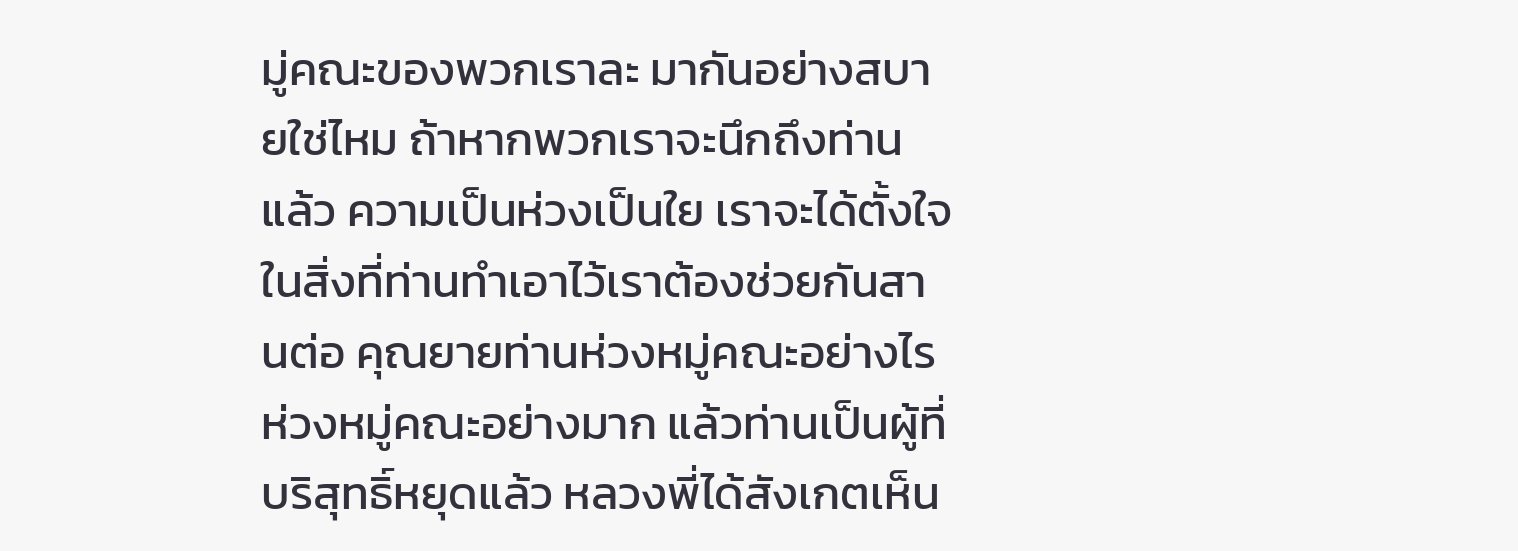มู่คณะของพวกเราละ มากันอย่างสบายใช่ไหม ถ้าหากพวกเราจะนึกถึงท่านแล้ว ความเป็นห่วงเป็นใย เราจะได้ตั้งใจ ในสิ่งที่ท่านทำเอาไว้เราต้องช่วยกันสานต่อ คุณยายท่านห่วงหมู่คณะอย่างไร ห่วงหมู่คณะอย่างมาก แล้วท่านเป็นผู้ที่บริสุทธิ์หยุดแล้ว หลวงพี่ได้สังเกตเห็น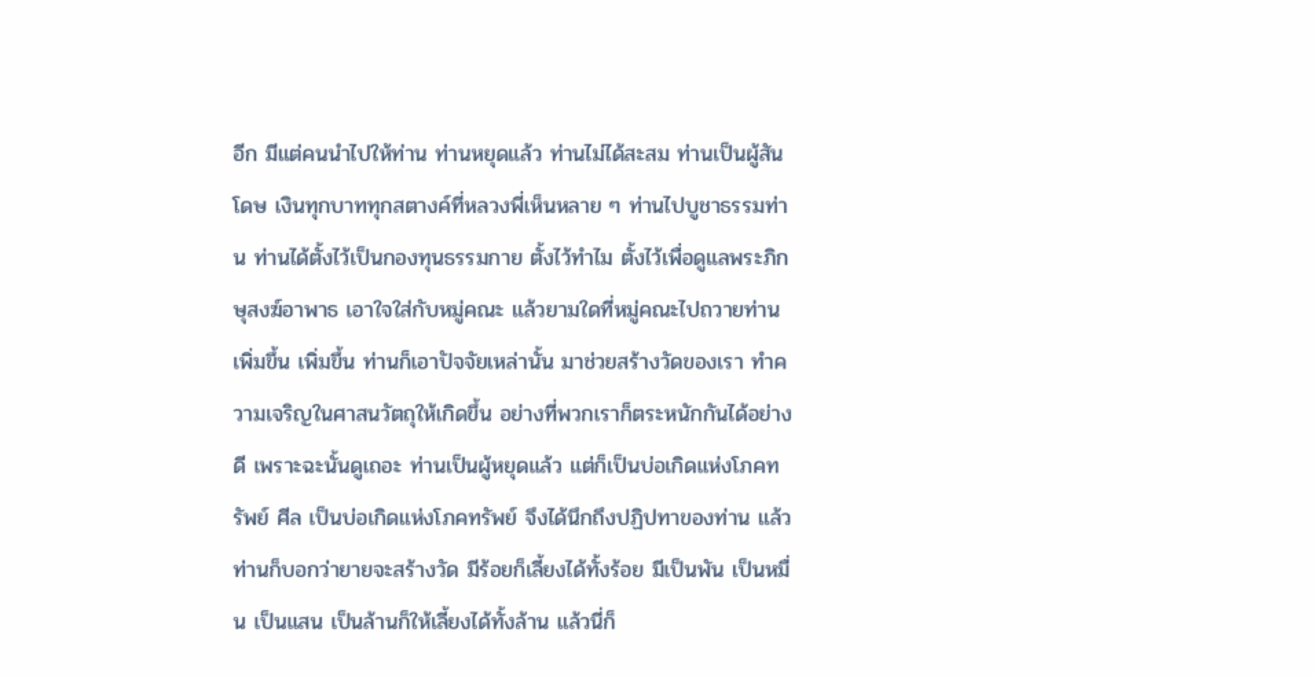อีก มีแต่คนนำไปให้ท่าน ท่านหยุดแล้ว ท่านไม่ได้สะสม ท่านเป็นผู้สันโดษ เงินทุกบาททุกสตางค์ที่หลวงพี่เห็นหลาย ๆ ท่านไปบูชาธรรมท่าน ท่านได้ตั้งไว้เป็นกองทุนธรรมกาย ตั้งไว้ทำไม ตั้งไว้เพื่อดูแลพระภิกษุสงฆ์อาพาธ เอาใจใส่กับหมู่คณะ แล้วยามใดที่หมู่คณะไปถวายท่านเพิ่มขึ้น เพิ่มขึ้น ท่านก็เอาปัจจัยเหล่านั้น มาช่วยสร้างวัดของเรา ทำความเจริญในศาสนวัตถุให้เกิดขึ้น อย่างที่พวกเราก็ตระหนักกันได้อย่างดี เพราะฉะนั้นดูเถอะ ท่านเป็นผู้หยุดแล้ว แต่ก็เป็นบ่อเกิดแห่งโภคทรัพย์ ศีล เป็นบ่อเกิดแห่งโภคทรัพย์ จึงได้นึกถึงปฏิปทาของท่าน แล้วท่านก็บอกว่ายายจะสร้างวัด มีร้อยก็เลี้ยงได้ทั้งร้อย มีเป็นพัน เป็นหมื่น เป็นแสน เป็นล้านก็ให้เลี้ยงได้ทั้งล้าน แล้วนี่ก็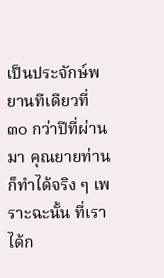เป็นประจักษ์พยานทีเดียวที่ ๓๐ กว่าปีที่ผ่านมา คุณยายท่านก็ทำได้จริง ๆ เพราะฉะนั้น ที่เราได้ก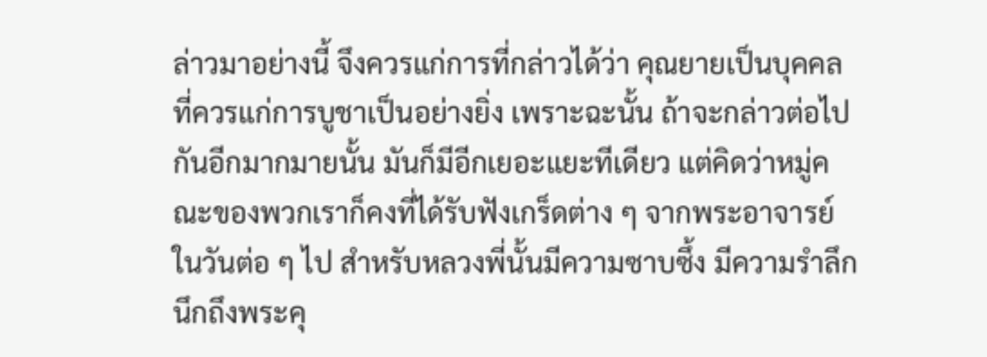ล่าวมาอย่างนี้ จึงควรแก่การที่กล่าวได้ว่า คุณยายเป็นบุคคลที่ควรแก่การบูชาเป็นอย่างยิ่ง เพราะฉะนั้น ถ้าจะกล่าวต่อไปกันอีกมากมายนั้น มันก็มีอีกเยอะแยะทีเดียว แต่คิดว่าหมู่คณะของพวกเราก็คงที่ได้รับฟังเกร็ดต่าง ๆ จากพระอาจารย์ในวันต่อ ๆ ไป สำหรับหลวงพี่นั้นมีความซาบซึ้ง มีความรำลึกนึกถึงพระคุ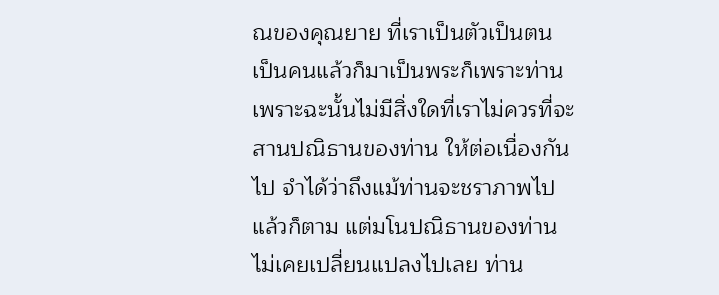ณของคุณยาย ที่เราเป็นตัวเป็นตน เป็นคนแล้วก็มาเป็นพระก็เพราะท่าน เพราะฉะนั้นไม่มีสิ่งใดที่เราไม่ควรที่จะสานปณิธานของท่าน ให้ต่อเนื่องกันไป จำได้ว่าถึงแม้ท่านจะชราภาพไปแล้วก็ตาม แต่มโนปณิธานของท่านไม่เคยเปลี่ยนแปลงไปเลย ท่าน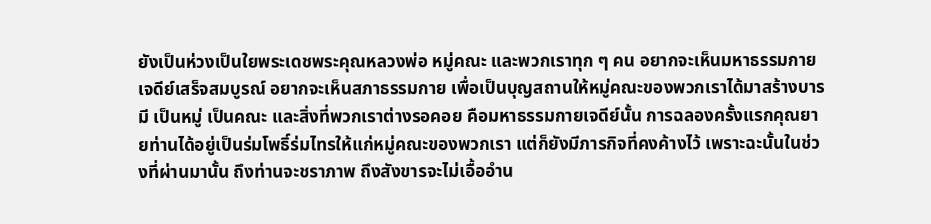ยังเป็นห่วงเป็นใยพระเดชพระคุณหลวงพ่อ หมู่คณะ และพวกเราทุก ๆ คน อยากจะเห็นมหาธรรมกายเจดีย์เสร็จสมบูรณ์ อยากจะเห็นสภาธรรมกาย เพื่อเป็นบุญสถานให้หมู่คณะของพวกเราได้มาสร้างบารมี เป็นหมู่ เป็นคณะ และสิ่งที่พวกเราต่างรอคอย คือมหาธรรมกายเจดีย์นั้น การฉลองครั้งแรกคุณยายท่านได้อยู่เป็นร่มโพธิ์ร่มไทรให้แก่หมู่คณะของพวกเรา แต่ก็ยังมีภารกิจที่คงค้างไว้ เพราะฉะนั้นในช่วงที่ผ่านมานั้น ถึงท่านจะชราภาพ ถึงสังขารจะไม่เอื้ออำน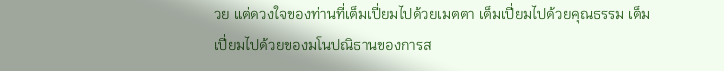วย แต่ดวงใจของท่านที่เต็มเปี่ยมไปด้วยเมตตา เต็มเปี่ยมไปด้วยคุณธรรม เต็มเปี่ยมไปด้วยของมโนปณิธานของการส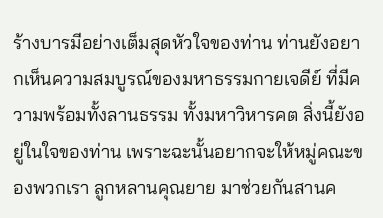ร้างบารมีอย่างเต็มสุดหัวใจของท่าน ท่านยังอยากเห็นความสมบูรณ์ของมหาธรรมกายเจดีย์ ที่มีความพร้อมทั้งลานธรรม ทั้งมหาวิหารคต สิ่งนี้ยังอยู่ในใจของท่าน เพราะฉะนั้นอยากจะให้หมู่คณะของพวกเรา ลูกหลานคุณยาย มาช่วยกันสานค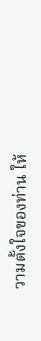วามตั้งใจของท่าน ให้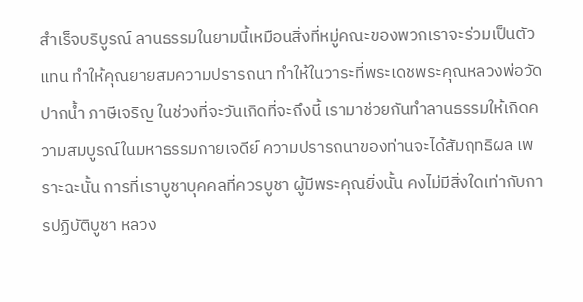สำเร็จบริบูรณ์ ลานธรรมในยามนี้เหมือนสิ่งที่หมู่คณะของพวกเราจะร่วมเป็นตัวแทน ทำให้คุณยายสมความปรารถนา ทำให้ในวาระที่พระเดชพระคุณหลวงพ่อวัดปากน้ำ ภาษีเจริญ ในช่วงที่จะวันเกิดที่จะถึงนี้ เรามาช่วยกันทำลานธรรมให้เกิดความสมบูรณ์ในมหาธรรมกายเจดีย์ ความปรารถนาของท่านจะได้สัมฤทธิผล เพราะฉะนั้น การที่เราบูชาบุคคลที่ควรบูชา ผู้มีพระคุณยิ่งนั้น คงไม่มีสิ่งใดเท่ากับการปฏิบัติบูชา หลวง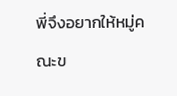พี่จึงอยากให้หมู่คณะข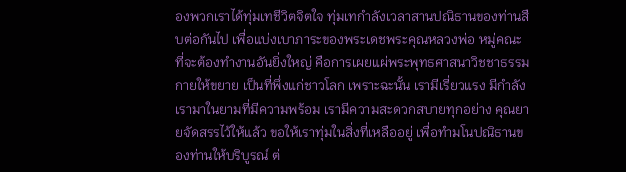องพวกเราได้ทุ่มเทชีวิตจิตใจ ทุ่มเทกำลังเวลาสานปณิธานของท่านสืบต่อกันไป เพื่อแบ่งเบาภาระของพระเดชพระคุณหลวงพ่อ หมู่คณะ ที่จะต้องทำงานอันยิ่งใหญ่ คือการเผยแผ่พระพุทธศาสนาวิชชาธรรมกายให้ขยาย เป็นที่พึ่งแก่ชาวโลก เพราะฉะนั้น เรามีเรี่ยวแรง มีกำลัง เรามาในยามที่มีความพร้อม เรามีความสะดวกสบายทุกอย่าง คุณยายจัดสรรไว้ให้แล้ว ขอให้เราทุ่มในสิ่งที่เหลืออยู่ เพื่อทำมโนปณิธานของท่านให้บริบูรณ์ ต่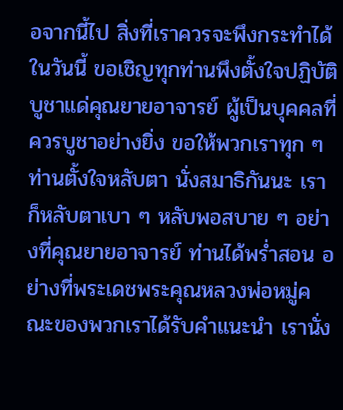อจากนี้ไป สิ่งที่เราควรจะพึงกระทำได้ในวันนี้ ขอเชิญทุกท่านพึงตั้งใจปฏิบัติบูชาแด่คุณยายอาจารย์ ผู้เป็นบุคคลที่ควรบูชาอย่างยิ่ง ขอให้พวกเราทุก ๆ ท่านตั้งใจหลับตา นั่งสมาธิกันนะ เราก็หลับตาเบา ๆ หลับพอสบาย ๆ อย่างที่คุณยายอาจารย์ ท่านได้พร่ำสอน อย่างที่พระเดชพระคุณหลวงพ่อหมู่คณะของพวกเราได้รับคำแนะนำ เรานั่ง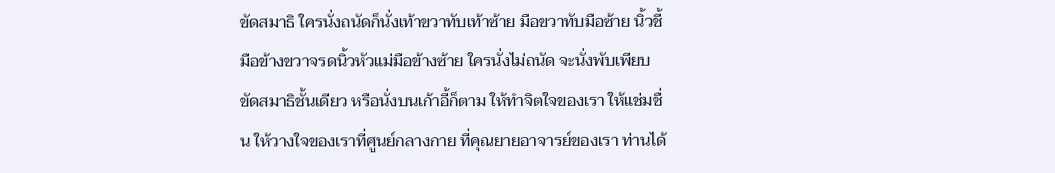ขัดสมาธิ ใครนั่งถนัดก็นั่งเท้าขวาทับเท้าซ้าย มือขวาทับมือซ้าย นิ้วชี้มือข้างขวาจรดนิ้วหัวแม่มือข้างซ้าย ใครนั่งไม่ถนัด จะนั่งพับเพียบ ขัดสมาธิชั้นเดียว หรือนั่งบนเก้าอี้ก็ตาม ให้ทำจิตใจของเรา ให้แช่มชื่น ให้วางใจของเราที่ศูนย์กลางกาย ที่คุณยายอาจารย์ของเรา ท่านได้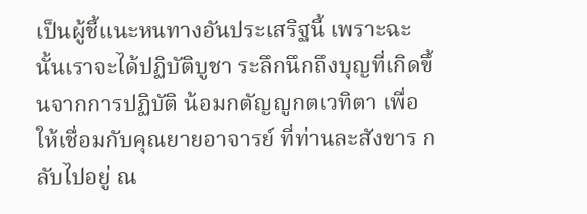เป็นผู้ชี้แนะหนทางอันประเสริฐนี้ เพราะฉะนั้นเราจะได้ปฏิบัติบูชา ระลึกนึกถึงบุญที่เกิดขึ้นจากการปฏิบัติ น้อมกตัญญูกตเวทิตา เพื่อให้เชื่อมกับคุณยายอาจารย์ ที่ท่านละสังขาร กลับไปอยู่ ณ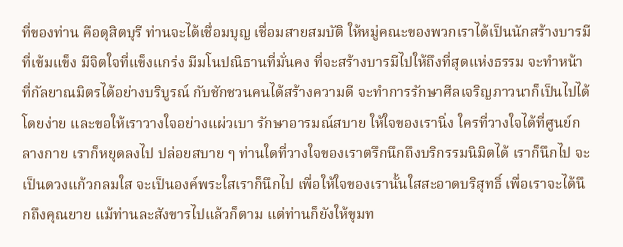ที่ของท่าน คือดุสิตบุรี ท่านจะได้เชื่อมบุญ เชื่อมสายสมบัติ ให้หมู่คณะของพวกเราได้เป็นนักสร้างบารมีที่เข้มแข็ง มีจิตใจที่แข็งแกร่ง มีมโนปณิธานที่มั่นคง ที่จะสร้างบารมีไปให้ถึงที่สุดแห่งธรรม จะทำหน้าที่กัลยาณมิตรได้อย่างบริบูรณ์ กับชักชวนคนได้สร้างความดี จะทำการรักษาศีลเจริญภาวนาก็เป็นไปได้โดยง่าย และขอให้เราวางใจอย่างแผ่วเบา รักษาอารมณ์สบาย ให้ใจของเรานิ่ง ใครที่วางใจได้ที่ศูนย์กลางกาย เราก็หยุดลงไป ปล่อยสบาย ๆ ท่านใดที่วางใจของเราตรึกนึกถึงบริกรรมนิมิตได้ เราก็นึกไป จะเป็นดวงแก้วกลมใส จะเป็นองค์พระใสเราก็นึกไป เพื่อให้ใจของเรานั้นใสสะอาดบริสุทธิ์ เพื่อเราจะได้นึกถึงคุณยาย แม้ท่านละสังขารไปแล้วก็ตาม แต่ท่านก็ยังให้ขุมท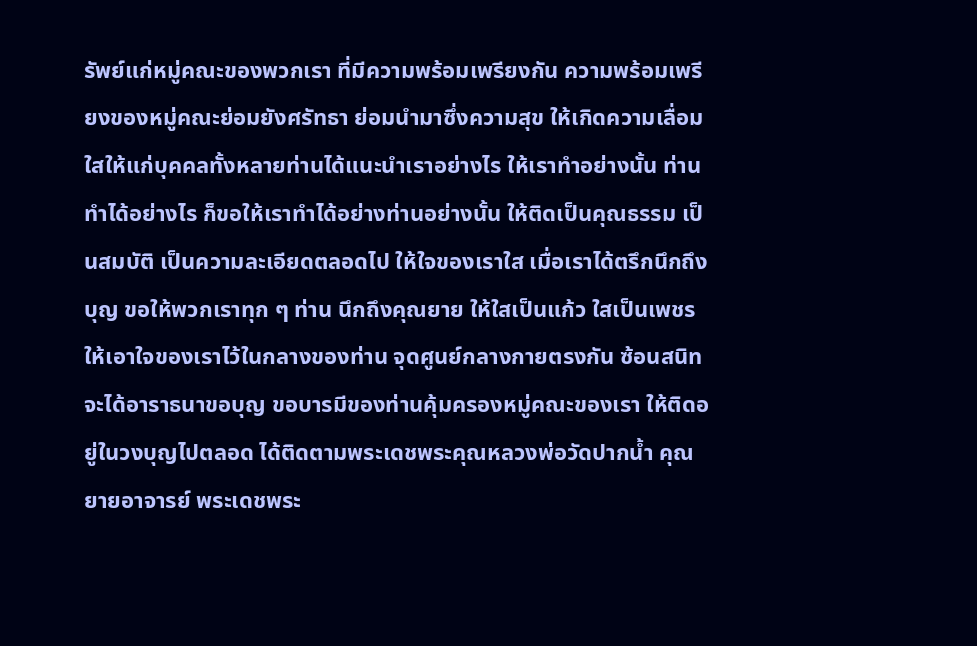รัพย์แก่หมู่คณะของพวกเรา ที่มีความพร้อมเพรียงกัน ความพร้อมเพรียงของหมู่คณะย่อมยังศรัทธา ย่อมนำมาซึ่งความสุข ให้เกิดความเลื่อมใสให้แก่บุคคลทั้งหลายท่านได้แนะนำเราอย่างไร ให้เราทำอย่างนั้น ท่านทำได้อย่างไร ก็ขอให้เราทำได้อย่างท่านอย่างนั้น ให้ติดเป็นคุณธรรม เป็นสมบัติ เป็นความละเอียดตลอดไป ให้ใจของเราใส เมื่อเราได้ตรึกนึกถึงบุญ ขอให้พวกเราทุก ๆ ท่าน นึกถึงคุณยาย ให้ใสเป็นแก้ว ใสเป็นเพชร ให้เอาใจของเราไว้ในกลางของท่าน จุดศูนย์กลางกายตรงกัน ซ้อนสนิท จะได้อาราธนาขอบุญ ขอบารมีของท่านคุ้มครองหมู่คณะของเรา ให้ติดอยู่ในวงบุญไปตลอด ได้ติดตามพระเดชพระคุณหลวงพ่อวัดปากน้ำ คุณยายอาจารย์ พระเดชพระ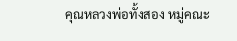คุณหลวงพ่อทั้งสอง หมู่คณะ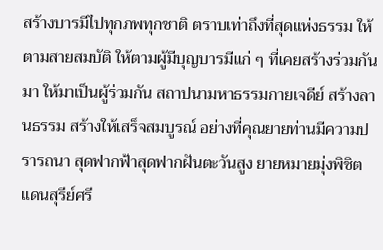สร้างบารมีไปทุกภพทุกชาติ ตราบเท่าถึงที่สุดแห่งธรรม ให้ตามสายสมบัติ ให้ตามผู้มีบุญบารมีแก่ ๆ ที่เคยสร้างร่วมกันมา ให้มาเป็นผู้ร่วมกัน สถาปนามหาธรรมกายเจดีย์ สร้างลานธรรม สร้างให้เสร็จสมบูรณ์ อย่างที่คุณยายท่านมีความปรารถนา สุดฟากฟ้าสุดฟากฝันตะวันสูง ยายหมายมุ่งพิชิตแดนสุรีย์ศรี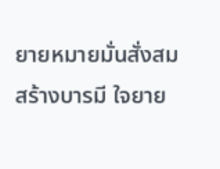ยายหมายมั่นสั่งสมสร้างบารมี ใจยาย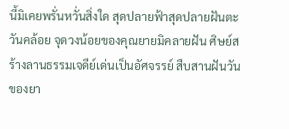นี้มิเคยพรั่นหวั่นสิ่งใด สุดปลายฟ้าสุดปลายฝันตะวันคล้อย จุดวงน้อยของคุณยายมิคลายฝัน ศิษย์สร้างลานธรรมเจดีย์เด่นเป็นอัศจรรย์ สืบสานฝันวันของยา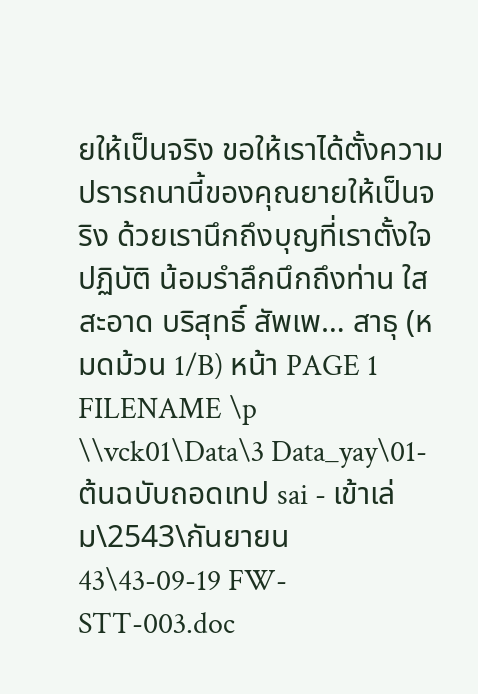ยให้เป็นจริง ขอให้เราได้ตั้งความปรารถนานี้ของคุณยายให้เป็นจริง ด้วยเรานึกถึงบุญที่เราตั้งใจปฏิบัติ น้อมรำลึกนึกถึงท่าน ใส สะอาด บริสุทธิ์ สัพเพ… สาธุ (หมดม้วน 1/B) หน้า PAGE 1 FILENAME \p \\vck01\Data\3 Data_yay\01-ต้นฉบับถอดเทป sai - เข้าเล่ม\2543\กันยายน43\43-09-19 FW-STT-003.doc